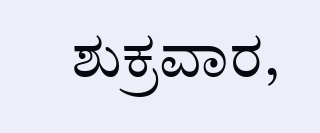ಶುಕ್ರವಾರ,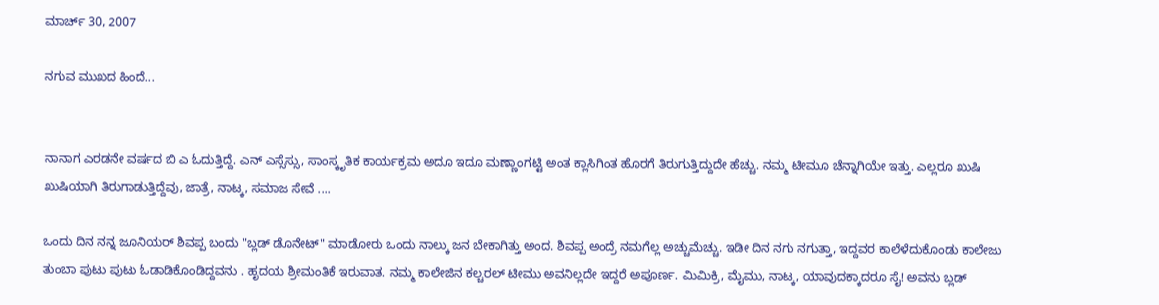ಮಾರ್ಚ್ 30, 2007

ನಗುವ ಮುಖದ ಹಿಂದೆ...


ನಾನಾಗ ಎರಡನೇ ವರ್ಷದ ಬಿ ಎ ಓದುತ್ತಿದ್ದೆ. ಎನ್ ಎಸ್ಸೆಸ್ಸು, ಸಾಂಸ್ಕೃತಿಕ ಕಾರ್ಯಕ್ರಮ ಅದೂ ಇದೂ ಮಣ್ಣಾಂಗಟ್ಟಿ ಅಂತ ಕ್ಲಾಸಿಗಿಂತ ಹೊರಗೆ ತಿರುಗುತ್ತಿದ್ದುದೇ ಹೆಚ್ಚು. ನಮ್ಮ ಟೀಮೂ ಚೆನ್ನಾಗಿಯೇ ಇತ್ತು. ಎಲ್ಲರೂ ಖುಷಿ ಖುಷಿಯಾಗಿ ತಿರುಗಾಡುತ್ತಿದ್ದೆವು, ಜಾತ್ರೆ, ನಾಟ್ಕ, ಸಮಾಜ ಸೇವೆ ....

ಒಂದು ದಿನ ನನ್ನ ಜೂನಿಯರ್ ಶಿವಪ್ಪ ಬಂದು "ಬ್ಲಡ್ ಡೊನೇಟ್" ಮಾಡೋರು ಒಂದು ನಾಲ್ಕು ಜನ ಬೇಕಾಗಿತ್ತು ಅಂದ. ಶಿವಪ್ಪ ಅಂದ್ರೆ ನಮಗೆಲ್ಲ ಅಚ್ಚುಮೆಚ್ಚು. ಇಡೀ ದಿನ ನಗು ನಗುತ್ತಾ, ಇದ್ದವರ ಕಾಲೆಳೆದುಕೊಂಡು ಕಾಲೇಜು ತುಂಬಾ ಪುಟು ಪುಟು ಓಡಾಡಿಕೊಂಡಿದ್ದವನು . ಹೃದಯ ಶ್ರೀಮಂತಿಕೆ ಇರುವಾತ. ನಮ್ಮ ಕಾಲೇಜಿನ ಕಲ್ಚರಲ್ ಟೀಮು ಅವನಿಲ್ಲದೇ ಇದ್ದರೆ ಅಪೂರ್ಣ. ಮಿಮಿಕ್ರಿ, ಮೈಮು, ನಾಟ್ಕ, ಯಾವುದಕ್ಕಾದರೂ ಸೈ! ಅವನು ಬ್ಲಡ್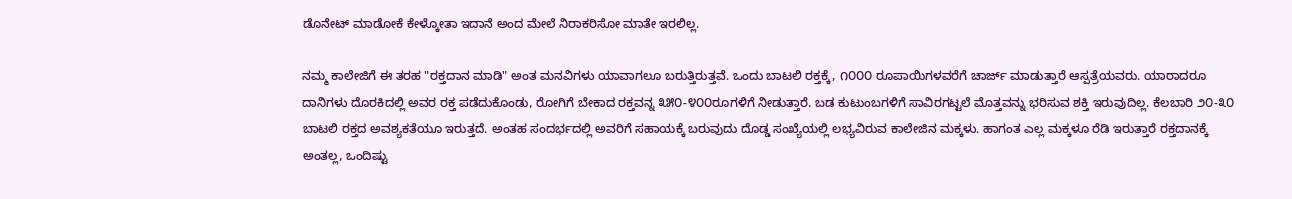ಡೊನೇಟ್ ಮಾಡೋಕೆ ಕೇಳ್ಕೋತಾ ಇದಾನೆ ಅಂದ ಮೇಲೆ ನಿರಾಕರಿಸೋ ಮಾತೇ ಇರಲಿಲ್ಲ.

ನಮ್ಮ ಕಾಲೇಜಿಗೆ ಈ ತರಹ "ರಕ್ತದಾನ ಮಾಡಿ" ಅಂತ ಮನವಿಗಳು ಯಾವಾಗಲೂ ಬರುತ್ತಿರುತ್ತವೆ. ಒಂದು ಬಾಟಲಿ ರಕ್ತಕ್ಕೆ, ೧೦೦೦ ರೂಪಾಯಿಗಳವರೆಗೆ ಚಾರ್ಜ್ ಮಾಡುತ್ತಾರೆ ಆಸ್ಪತ್ರೆಯವರು. ಯಾರಾದರೂ ದಾನಿಗಳು ದೊರಕಿದಲ್ಲಿ ಅವರ ರಕ್ತ ಪಡೆದುಕೊಂಡು, ರೋಗಿಗೆ ಬೇಕಾದ ರಕ್ತವನ್ನ ೩೫೦-೪೦೦ರೂಗಳಿಗೆ ನೀಡುತ್ತಾರೆ. ಬಡ ಕುಟುಂಬಗಳಿಗೆ ಸಾವಿರಗಟ್ಟಲೆ ಮೊತ್ತವನ್ನು ಭರಿಸುವ ಶಕ್ತಿ ಇರುವುದಿಲ್ಲ. ಕೆಲಬಾರಿ ೨೦-೩೦ ಬಾಟಲಿ ರಕ್ತದ ಅವಶ್ಯಕತೆಯೂ ಇರುತ್ತದೆ. ಅಂತಹ ಸಂದರ್ಭದಲ್ಲಿ ಅವರಿಗೆ ಸಹಾಯಕ್ಕೆ ಬರುವುದು ದೊಡ್ಡ ಸಂಖ್ಯೆಯಲ್ಲಿ ಲಭ್ಯವಿರುವ ಕಾಲೇಜಿನ ಮಕ್ಕಳು. ಹಾಗಂತ ಎಲ್ಲ ಮಕ್ಕಳೂ ರೆಡಿ ಇರುತ್ತಾರೆ ರಕ್ತದಾನಕ್ಕೆ ಅಂತಲ್ಲ, ಒಂದಿಷ್ಟು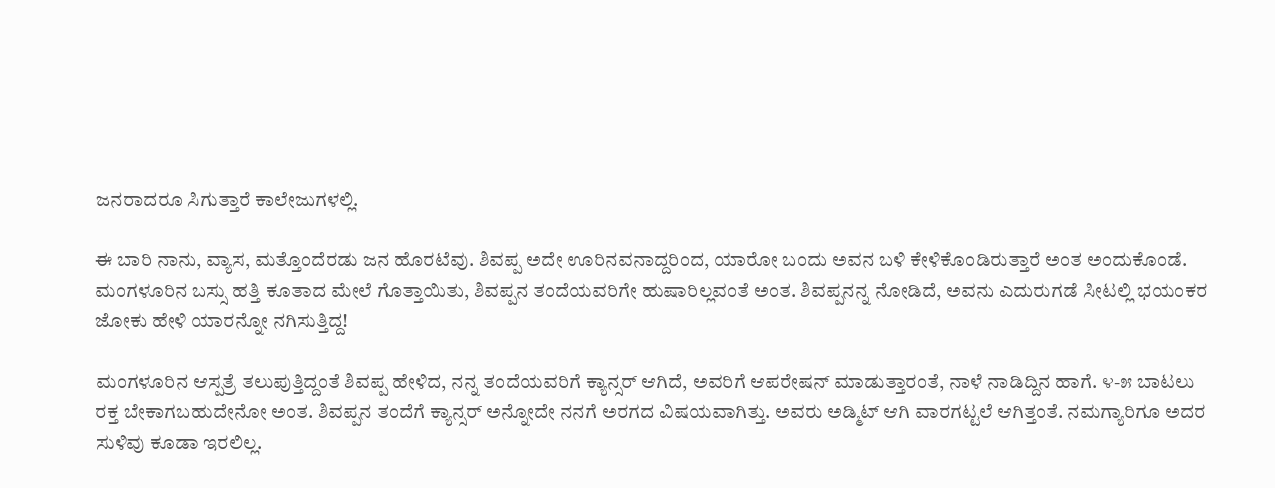ಜನರಾದರೂ ಸಿಗುತ್ತಾರೆ ಕಾಲೇಜುಗಳಲ್ಲಿ.

ಈ ಬಾರಿ ನಾನು, ವ್ಯಾಸ, ಮತ್ತೊಂದೆರಡು ಜನ ಹೊರಟೆವು. ಶಿವಪ್ಪ ಅದೇ ಊರಿನವನಾದ್ದರಿಂದ, ಯಾರೋ ಬಂದು ಅವನ ಬಳಿ ಕೇಳಿಕೊಂಡಿರುತ್ತಾರೆ ಅಂತ ಅಂದುಕೊಂಡೆ. ಮಂಗಳೂರಿನ ಬಸ್ಸು ಹತ್ತಿ ಕೂತಾದ ಮೇಲೆ ಗೊತ್ತಾಯಿತು, ಶಿವಪ್ಪನ ತಂದೆಯವರಿಗೇ ಹುಷಾರಿಲ್ಲವಂತೆ ಅಂತ. ಶಿವಪ್ಪನನ್ನ ನೋಡಿದೆ, ಅವನು ಎದುರುಗಡೆ ಸೀಟಲ್ಲಿ ಭಯಂಕರ ಜೋಕು ಹೇಳಿ ಯಾರನ್ನೋ ನಗಿಸುತ್ತಿದ್ದ!

ಮಂಗಳೂರಿನ ಆಸ್ಪತ್ರೆ ತಲುಪುತ್ತಿದ್ದಂತೆ ಶಿವಪ್ಪ ಹೇಳಿದ, ನನ್ನ ತಂದೆಯವರಿಗೆ ಕ್ಯಾನ್ಸರ್ ಆಗಿದೆ, ಅವರಿಗೆ ಆಪರೇಷನ್ ಮಾಡುತ್ತಾರಂತೆ, ನಾಳೆ ನಾಡಿದ್ದಿನ ಹಾಗೆ. ೪-೫ ಬಾಟಲು ರಕ್ತ ಬೇಕಾಗಬಹುದೇನೋ ಅಂತ. ಶಿವಪ್ಪನ ತಂದೆಗೆ ಕ್ಯಾನ್ಸರ್ ಅನ್ನೋದೇ ನನಗೆ ಅರಗದ ವಿಷಯವಾಗಿತ್ತು. ಅವರು ಅಡ್ಮಿಟ್ ಆಗಿ ವಾರಗಟ್ಟಲೆ ಆಗಿತ್ತಂತೆ. ನಮಗ್ಯಾರಿಗೂ ಅದರ ಸುಳಿವು ಕೂಡಾ ಇರಲಿಲ್ಲ.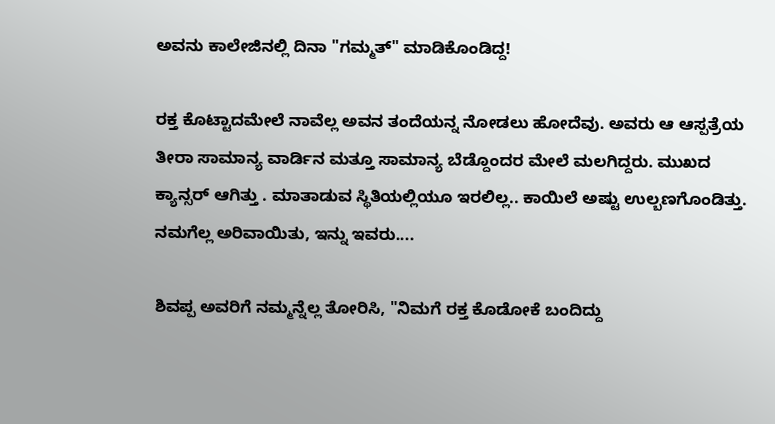ಅವನು ಕಾಲೇಜಿನಲ್ಲಿ ದಿನಾ "ಗಮ್ಮತ್" ಮಾಡಿಕೊಂಡಿದ್ದ!

ರಕ್ತ ಕೊಟ್ಟಾದಮೇಲೆ ನಾವೆಲ್ಲ ಅವನ ತಂದೆಯನ್ನ ನೋಡಲು ಹೋದೆವು. ಅವರು ಆ ಆಸ್ಪತ್ರೆಯ ತೀರಾ ಸಾಮಾನ್ಯ ವಾರ್ಡಿನ ಮತ್ತೂ ಸಾಮಾನ್ಯ ಬೆಡ್ದೊಂದರ ಮೇಲೆ ಮಲಗಿದ್ದರು. ಮುಖದ ಕ್ಯಾನ್ಸರ್ ಆಗಿತ್ತು . ಮಾತಾಡುವ ಸ್ಥಿತಿಯಲ್ಲಿಯೂ ಇರಲಿಲ್ಲ.. ಕಾಯಿಲೆ ಅಷ್ಟು ಉಲ್ಬಣಗೊಂಡಿತ್ತು. ನಮಗೆಲ್ಲ ಅರಿವಾಯಿತು, ಇನ್ನು ಇವರು....

ಶಿವಪ್ಪ ಅವರಿಗೆ ನಮ್ಮನ್ನೆಲ್ಲ ತೋರಿಸಿ, "ನಿಮಗೆ ರಕ್ತ ಕೊಡೋಕೆ ಬಂದಿದ್ದು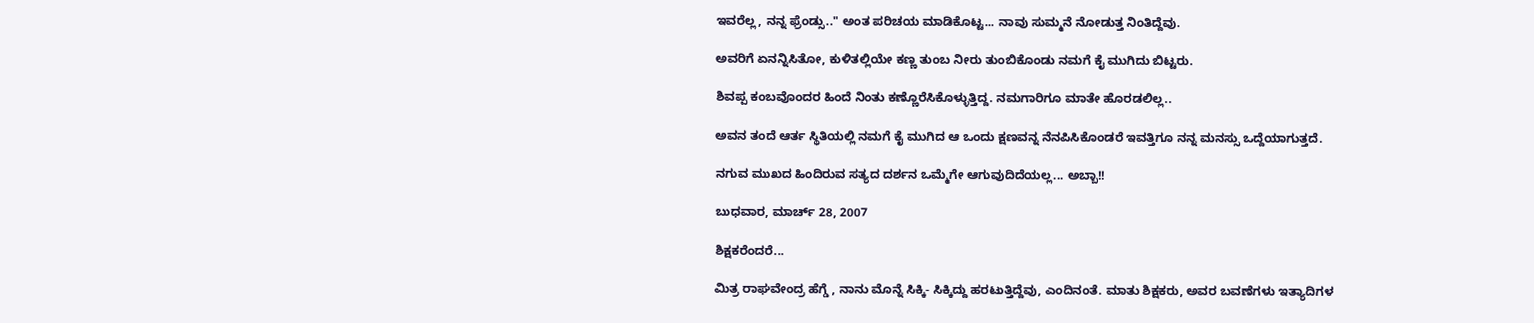ಇವರೆಲ್ಲ, ನನ್ನ ಫ್ರೆಂಡ್ಸು.." ಅಂತ ಪರಿಚಯ ಮಾಡಿಕೊಟ್ಟ... ನಾವು ಸುಮ್ಮನೆ ನೋಡುತ್ತ ನಿಂತಿದ್ದೆವು.

ಅವರಿಗೆ ಏನನ್ನಿಸಿತೋ, ಕುಳಿತಲ್ಲಿಯೇ ಕಣ್ಣ ತುಂಬ ನೀರು ತುಂಬಿಕೊಂಡು ನಮಗೆ ಕೈ ಮುಗಿದು ಬಿಟ್ಟರು.

ಶಿವಪ್ಪ ಕಂಬವೊಂದರ ಹಿಂದೆ ನಿಂತು ಕಣ್ಣೊರೆಸಿಕೊಳ್ಳುತ್ತಿದ್ದ. ನಮಗಾರಿಗೂ ಮಾತೇ ಹೊರಡಲಿಲ್ಲ..

ಅವನ ತಂದೆ ಆರ್ತ ಸ್ಥಿತಿಯಲ್ಲಿ ನಮಗೆ ಕೈ ಮುಗಿದ ಆ ಒಂದು ಕ್ಷಣವನ್ನ ನೆನಪಿಸಿಕೊಂಡರೆ ಇವತ್ತಿಗೂ ನನ್ನ ಮನಸ್ಸು ಒದ್ದೆಯಾಗುತ್ತದೆ.

ನಗುವ ಮುಖದ ಹಿಂದಿರುವ ಸತ್ಯದ ದರ್ಶನ ಒಮ್ಮೆಗೇ ಆಗುವುದಿದೆಯಲ್ಲ... ಅಬ್ಬಾ!!

ಬುಧವಾರ, ಮಾರ್ಚ್ 28, 2007

ಶಿಕ್ಷಕರೆಂದರೆ...

ಮಿತ್ರ ರಾಘವೇಂದ್ರ ಹೆಗ್ಡೆ , ನಾನು ಮೊನ್ನೆ ಸಿಕ್ಕಿ- ಸಿಕ್ಕಿದ್ದು ಹರಟುತ್ತಿದ್ದೆವು, ಎಂದಿನಂತೆ. ಮಾತು ಶಿಕ್ಷಕರು, ಅವರ ಬವಣೆಗಳು ಇತ್ಯಾದಿಗಳ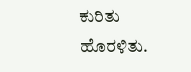ಕುರಿತು ಹೊರಳಿತು.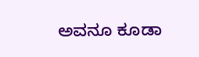ಅವನೂ ಕೂಡಾ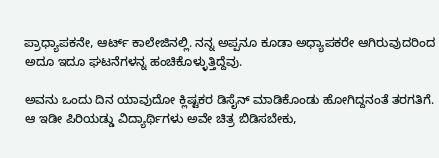ಪ್ರಾಧ್ಯಾಪಕನೇ, ಆರ್ಟ್ ಕಾಲೇಜಿನಲ್ಲಿ. ನನ್ನ ಅಪ್ಪನೂ ಕೂಡಾ ಅಧ್ಯಾಪಕರೇ ಆಗಿರುವುದರಿಂದ ಅದೂ ಇದೂ ಘಟನೆಗಳನ್ನ ಹಂಚಿಕೊಳ್ಳುತ್ತಿದ್ದೆವು.

ಅವನು ಒಂದು ದಿನ ಯಾವುದೋ ಕ್ಲಿಷ್ಟಕರ ಡಿಸೈನ್ ಮಾಡಿಕೊಂಡು ಹೋಗಿದ್ದನಂತೆ ತರಗತಿಗೆ. ಆ ಇಡೀ ಪಿರಿಯಡ್ಡು ವಿದ್ಯಾರ್ಥಿಗಳು ಅವೇ ಚಿತ್ರ ಬಿಡಿಸಬೇಕು,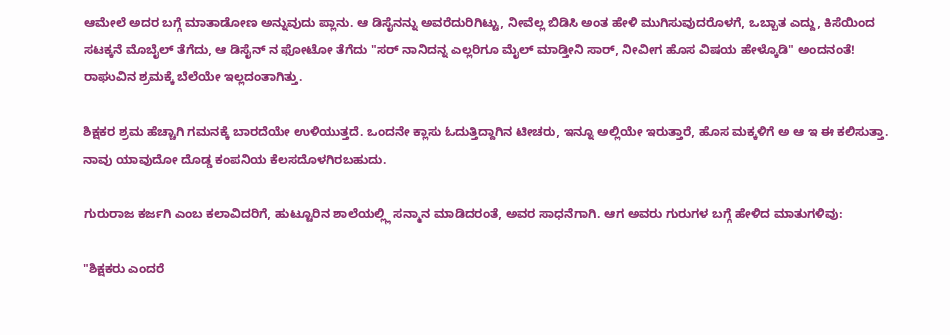ಆಮೇಲೆ ಅದರ ಬಗ್ಗೆ ಮಾತಾಡೋಣ ಅನ್ನುವುದು ಪ್ಲಾನು. ಆ ಡಿಸೈನನ್ನು ಅವರೆದುರಿಗಿಟ್ಟು, ನೀವೆಲ್ಲ ಬಿಡಿಸಿ ಅಂತ ಹೇಳಿ ಮುಗಿಸುವುದರೊಳಗೆ, ಒಬ್ಬಾತ ಎದ್ದು, ಕಿಸೆಯಿಂದ ಸಟಕ್ಕನೆ ಮೊಬೈಲ್ ತೆಗೆದು, ಆ ಡಿಸೈನ್ ನ ಫೋಟೋ ತೆಗೆದು "ಸರ್ ನಾನಿದನ್ನ ಎಲ್ಲರಿಗೂ ಮೈಲ್ ಮಾಡ್ತೀನಿ ಸಾರ್, ನೀವೀಗ ಹೊಸ ವಿಷಯ ಹೇಳ್ಕೊಡಿ" ಅಂದನಂತೆ! ರಾಘುವಿನ ಶ್ರಮಕ್ಕೆ ಬೆಲೆಯೇ ಇಲ್ಲದಂತಾಗಿತ್ತು.

ಶಿಕ್ಷಕರ ಶ್ರಮ ಹೆಚ್ಚಾಗಿ ಗಮನಕ್ಕೆ ಬಾರದೆಯೇ ಉಳಿಯುತ್ತದೆ. ಒಂದನೇ ಕ್ಲಾಸು ಓದುತ್ತಿದ್ದಾಗಿನ ಟೀಚರು, ಇನ್ನೂ ಅಲ್ಲಿಯೇ ಇರುತ್ತಾರೆ, ಹೊಸ ಮಕ್ಕಳಿಗೆ ಅ ಆ ಇ ಈ ಕಲಿಸುತ್ತಾ. ನಾವು ಯಾವುದೋ ದೊಡ್ಡ ಕಂಪನಿಯ ಕೆಲಸದೊಳಗಿರಬಹುದು.

ಗುರುರಾಜ ಕರ್ಜಗಿ ಎಂಬ ಕಲಾವಿದರಿಗೆ, ಹುಟ್ಟೂರಿನ ಶಾಲೆಯಲ್ಲ್ಲಿ ಸನ್ಮಾನ ಮಾಡಿದರಂತೆ, ಅವರ ಸಾಧನೆಗಾಗಿ. ಆಗ ಅವರು ಗುರುಗಳ ಬಗ್ಗೆ ಹೇಳಿದ ಮಾತುಗಳಿವು:

"ಶಿಕ್ಷಕರು ಎಂದರೆ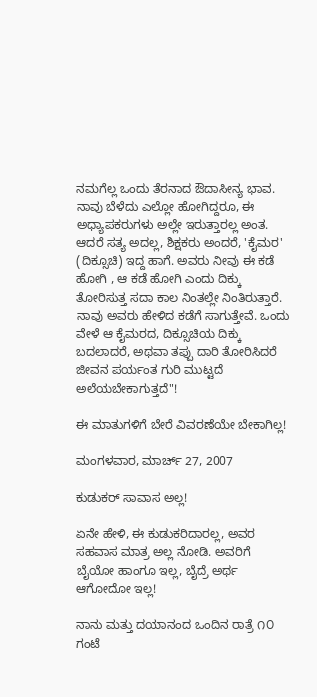ನಮಗೆಲ್ಲ ಒಂದು ತೆರನಾದ ಔದಾಸೀನ್ಯ ಭಾವ. ನಾವು ಬೆಳೆದು ಎಲ್ಲೋ ಹೋಗಿದ್ದರೂ, ಈ ಅಧ್ಯಾಪಕರುಗಳು ಅಲ್ಲೇ ಇರುತ್ತಾರಲ್ಲ ಅಂತ. ಆದರೆ ಸತ್ಯ ಅದಲ್ಲ, ಶಿಕ್ಷಕರು ಅಂದರೆ, 'ಕೈಮರ' (ದಿಕ್ಸೂಚಿ) ಇದ್ದ ಹಾಗೆ. ಅವರು ನೀವು ಈ ಕಡೆ ಹೋಗಿ , ಆ ಕಡೆ ಹೋಗಿ ಎಂದು ದಿಕ್ಕು ತೋರಿಸುತ್ತ ಸದಾ ಕಾಲ ನಿಂತಲ್ಲೇ ನಿಂತಿರುತ್ತಾರೆ. ನಾವು ಅವರು ಹೇಳಿದ ಕಡೆಗೆ ಸಾಗುತ್ತೇವೆ. ಒಂದು ವೇಳೆ ಆ ಕೈಮರದ, ದಿಕ್ಸೂಚಿಯ ದಿಕ್ಕು ಬದಲಾದರೆ, ಅಥವಾ ತಪ್ಪು ದಾರಿ ತೋರಿಸಿದರೆ ಜೀವನ ಪರ್ಯಂತ ಗುರಿ ಮುಟ್ಟದೆ ಅಲೆಯಬೇಕಾಗುತ್ತದೆ"!

ಈ ಮಾತುಗಳಿಗೆ ಬೇರೆ ವಿವರಣೆಯೇ ಬೇಕಾಗಿಲ್ಲ!

ಮಂಗಳವಾರ, ಮಾರ್ಚ್ 27, 2007

ಕುಡುಕರ್ ಸಾವಾಸ ಅಲ್ಲ!

ಏನೇ ಹೇಳಿ, ಈ ಕುಡುಕರಿದಾರಲ್ಲ, ಅವರ ಸಹವಾಸ ಮಾತ್ರ ಅಲ್ಲ ನೋಡಿ. ಅವರಿಗೆ ಬೈಯೋ ಹಾಂಗೂ ಇಲ್ಲ, ಬೈದ್ರೆ ಅರ್ಥ ಆಗೋದೋ ಇಲ್ಲ!

ನಾನು ಮತ್ತು ದಯಾನಂದ ಒಂದಿನ ರಾತ್ರೆ ೧೦ ಗಂಟೆ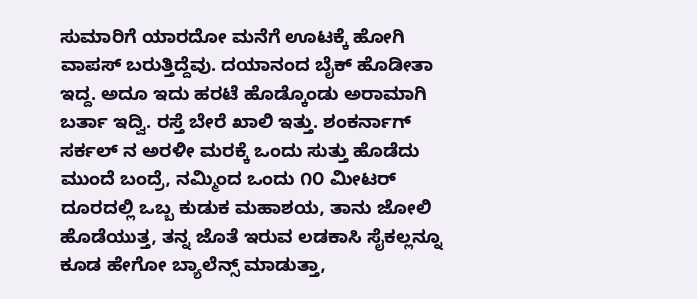ಸುಮಾರಿಗೆ ಯಾರದೋ ಮನೆಗೆ ಊಟಕ್ಕೆ ಹೋಗಿ ವಾಪಸ್ ಬರುತ್ತಿದ್ದೆವು. ದಯಾನಂದ ಬೈಕ್ ಹೊಡೀತಾ ಇದ್ದ. ಅದೂ ಇದು ಹರಟೆ ಹೊಡ್ಕೊಂಡು ಅರಾಮಾಗಿ ಬರ್ತಾ ಇದ್ವಿ. ರಸ್ತೆ ಬೇರೆ ಖಾಲಿ ಇತ್ತು. ಶಂಕರ್ನಾಗ್ ಸರ್ಕಲ್ ನ ಅರಳೀ ಮರಕ್ಕೆ ಒಂದು ಸುತ್ತು ಹೊಡೆದು ಮುಂದೆ ಬಂದ್ರೆ, ನಮ್ಮಿಂದ ಒಂದು ೧೦ ಮೀಟರ್ ದೂರದಲ್ಲಿ ಒಬ್ಬ ಕುಡುಕ ಮಹಾಶಯ, ತಾನು ಜೋಲಿ ಹೊಡೆಯುತ್ತ, ತನ್ನ ಜೊತೆ ಇರುವ ಲಡಕಾಸಿ ಸೈಕಲ್ಲನ್ನೂ ಕೂಡ ಹೇಗೋ ಬ್ಯಾಲೆನ್ಸ್ ಮಾಡುತ್ತಾ,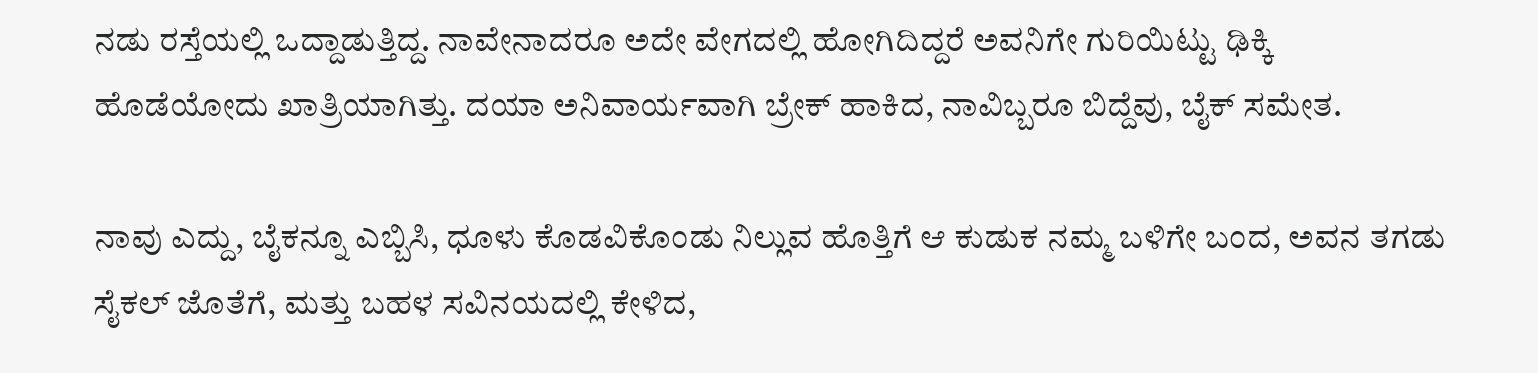ನಡು ರಸ್ತೆಯಲ್ಲಿ ಒದ್ದಾಡುತ್ತಿದ್ದ. ನಾವೇನಾದರೂ ಅದೇ ವೇಗದಲ್ಲಿ ಹೋಗಿದಿದ್ದರೆ ಅವನಿಗೇ ಗುರಿಯಿಟ್ಟು ಢಿಕ್ಕಿ ಹೊಡೆಯೋದು ಖಾತ್ರಿಯಾಗಿತ್ತು. ದಯಾ ಅನಿವಾರ್ಯವಾಗಿ ಬ್ರೇಕ್ ಹಾಕಿದ, ನಾವಿಬ್ಬರೂ ಬಿದ್ದೆವು, ಬೈಕ್ ಸಮೇತ.

ನಾವು ಎದ್ದು, ಬೈಕನ್ನೂ ಎಬ್ಬಿಸಿ, ಧೂಳು ಕೊಡವಿಕೊಂಡು ನಿಲ್ಲುವ ಹೊತ್ತಿಗೆ ಆ ಕುಡುಕ ನಮ್ಮ ಬಳಿಗೇ ಬಂದ, ಅವನ ತಗಡು ಸೈಕಲ್ ಜೊತೆಗೆ, ಮತ್ತು ಬಹಳ ಸವಿನಯದಲ್ಲಿ ಕೇಳಿದ,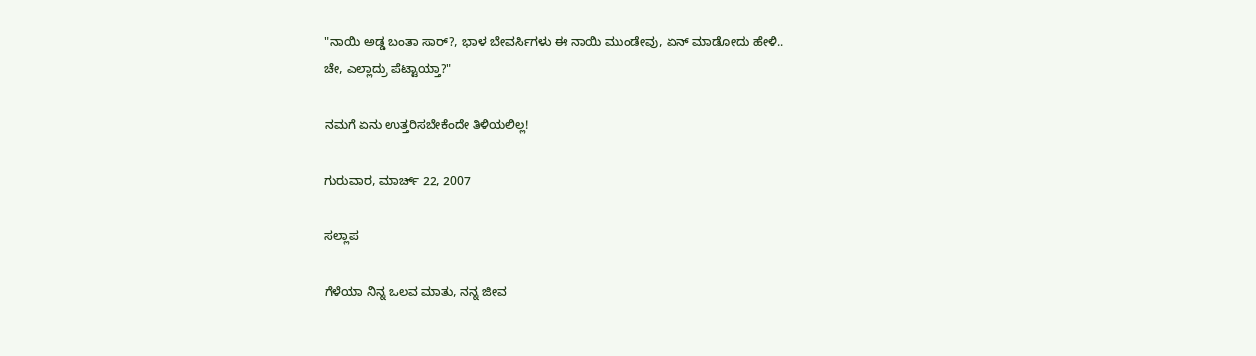"ನಾಯಿ ಅಡ್ಡ ಬಂತಾ ಸಾರ್?, ಭಾಳ ಬೇವರ್ಸಿಗಳು ಈ ನಾಯಿ ಮುಂಡೇವು, ಏನ್ ಮಾಡೋದು ಹೇಳಿ..
ಚೇ, ಎಲ್ಲಾದ್ರು ಪೆಟ್ಟಾಯ್ತಾ?"

ನಮಗೆ ಏನು ಉತ್ತರಿಸಬೇಕೆಂದೇ ತಿಳಿಯಲಿಲ್ಲ!

ಗುರುವಾರ, ಮಾರ್ಚ್ 22, 2007

ಸಲ್ಲಾಪ

ಗೆಳೆಯಾ ನಿನ್ನ ಒಲವ ಮಾತು, ನನ್ನ ಜೀವ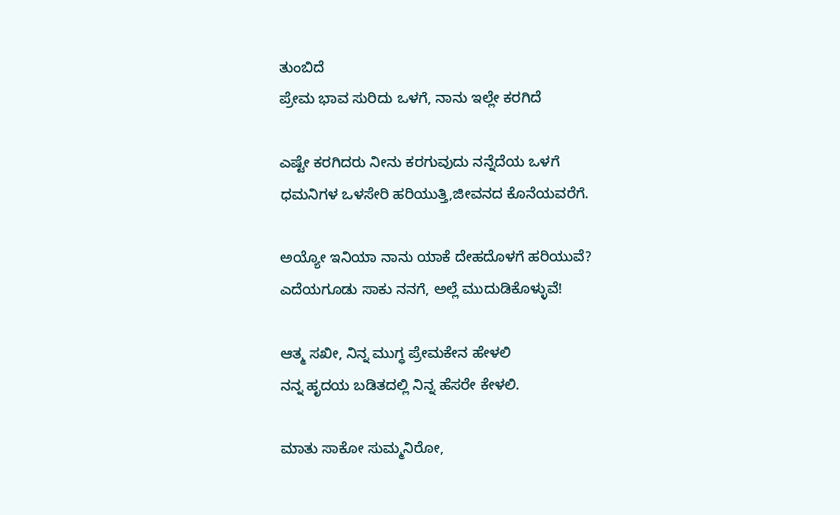ತುಂಬಿದೆ
ಪ್ರೇಮ ಭಾವ ಸುರಿದು ಒಳಗೆ, ನಾನು ಇಲ್ಲೇ ಕರಗಿದೆ

ಎಷ್ಟೇ ಕರಗಿದರು ನೀನು ಕರಗುವುದು ನನ್ನೆದೆಯ ಒಳಗೆ
ಧಮನಿಗಳ ಒಳಸೇರಿ ಹರಿಯುತ್ತಿ,ಜೀವನದ ಕೊನೆಯವರೆಗೆ.

ಅಯ್ಯೋ ಇನಿಯಾ ನಾನು ಯಾಕೆ ದೇಹದೊಳಗೆ ಹರಿಯುವೆ?
ಎದೆಯಗೂಡು ಸಾಕು ನನಗೆ, ಅಲ್ಲೆ ಮುದುಡಿಕೊಳ್ಳುವೆ!

ಆತ್ಮ ಸಖೀ, ನಿನ್ನ ಮುಗ್ಧ ಪ್ರೇಮಕೇನ ಹೇಳಲಿ
ನನ್ನ ಹೃದಯ ಬಡಿತದಲ್ಲಿ ನಿನ್ನ ಹೆಸರೇ ಕೇಳಲಿ.

ಮಾತು ಸಾಕೋ ಸುಮ್ಮನಿರೋ,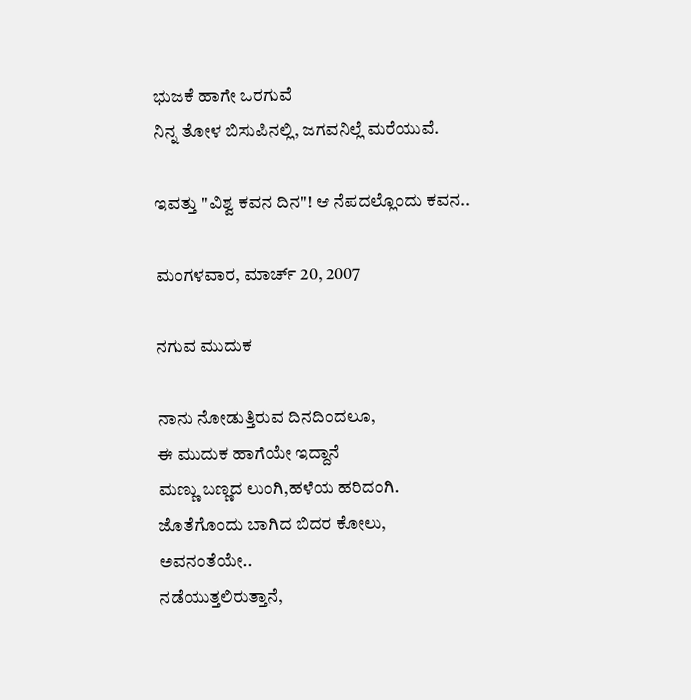ಭುಜಕೆ ಹಾಗೇ ಒರಗುವೆ
ನಿನ್ನ ತೋಳ ಬಿಸುಪಿನಲ್ಲಿ, ಜಗವನಿಲ್ಲೆ ಮರೆಯುವೆ.

ಇವತ್ತು "ವಿಶ್ವ ಕವನ ದಿನ"! ಆ ನೆಪದಲ್ಲೊಂದು ಕವನ..

ಮಂಗಳವಾರ, ಮಾರ್ಚ್ 20, 2007

ನಗುವ ಮುದುಕ

ನಾನು ನೋಡುತ್ತಿರುವ ದಿನದಿಂದಲೂ,
ಈ ಮುದುಕ ಹಾಗೆಯೇ ಇದ್ದಾನೆ
ಮಣ್ಣು ಬಣ್ಣದ ಲುಂಗಿ,ಹಳೆಯ ಹರಿದಂಗಿ.
ಜೊತೆಗೊಂದು ಬಾಗಿದ ಬಿದರ ಕೋಲು,
ಅವನಂತೆಯೇ..
ನಡೆಯುತ್ತಲಿರುತ್ತಾನೆ,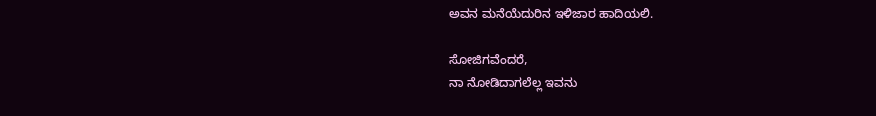ಅವನ ಮನೆಯೆದುರಿನ ಇಳಿಜಾರ ಹಾದಿಯಲಿ.

ಸೋಜಿಗವೆಂದರೆ,
ನಾ ನೋಡಿದಾಗಲೆಲ್ಲ ಇವನು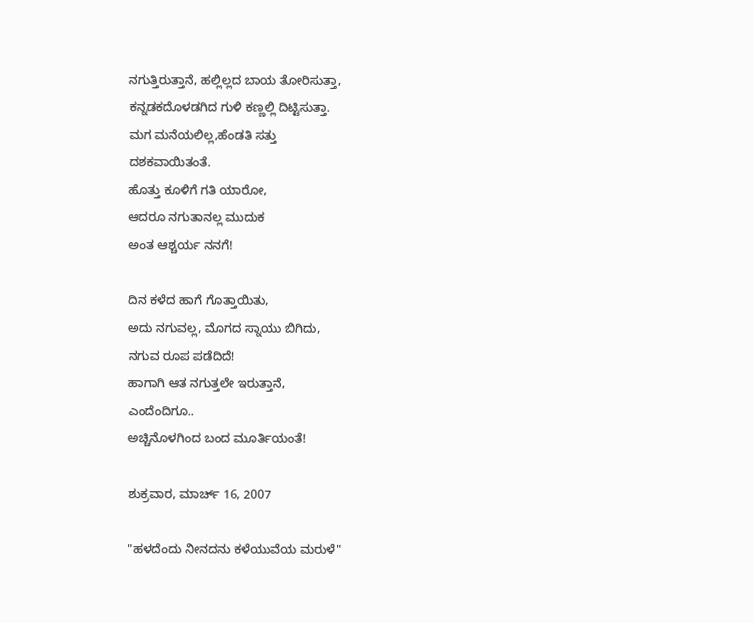ನಗುತ್ತಿರುತ್ತಾನೆ, ಹಲ್ಲಿಲ್ಲದ ಬಾಯ ತೋರಿಸುತ್ತಾ,
ಕನ್ನಡಕದೊಳಡಗಿದ ಗುಳಿ ಕಣ್ಣಲ್ಲಿ ದಿಟ್ಟಿಸುತ್ತಾ.
ಮಗ ಮನೆಯಲಿಲ್ಲ,ಹೆಂಡತಿ ಸತ್ತು
ದಶಕವಾಯಿತಂತೆ.
ಹೊತ್ತು ಕೂಳಿಗೆ ಗತಿ ಯಾರೋ,
ಆದರೂ ನಗುತಾನಲ್ಲ ಮುದುಕ
ಅಂತ ಆಶ್ಚರ್ಯ ನನಗೆ!

ದಿನ ಕಳೆದ ಹಾಗೆ ಗೊತ್ತಾಯಿತು,
ಅದು ನಗುವಲ್ಲ, ಮೊಗದ ಸ್ನಾಯು ಬಿಗಿದು,
ನಗುವ ರೂಪ ಪಡೆದಿದೆ!
ಹಾಗಾಗಿ ಆತ ನಗುತ್ತಲೇ ಇರುತ್ತಾನೆ,
ಎಂದೆಂದಿಗೂ..
ಅಚ್ಚಿನೊಳಗಿಂದ ಬಂದ ಮೂರ್ತಿಯಂತೆ!

ಶುಕ್ರವಾರ, ಮಾರ್ಚ್ 16, 2007

"ಹಳದೆಂದು ನೀನದನು ಕಳೆಯುವೆಯ ಮರುಳೆ"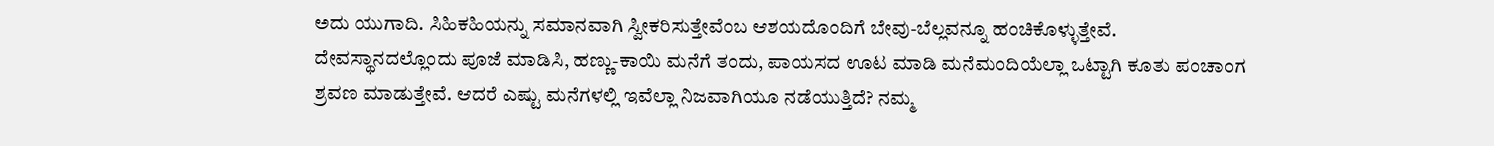ಅದು ಯುಗಾದಿ. ಸಿಹಿಕಹಿಯನ್ನು ಸಮಾನವಾಗಿ ಸ್ವೀಕರಿಸುತ್ತೇವೆಂಬ ಆಶಯದೊಂದಿಗೆ ಬೇವು-ಬೆಲ್ಲವನ್ನೂ ಹಂಚಿಕೊಳ್ಳುತ್ತೇವೆ. ದೇವಸ್ಥಾನದಲ್ಲೊಂದು ಪೂಜೆ ಮಾಡಿಸಿ, ಹಣ್ಣು-ಕಾಯಿ ಮನೆಗೆ ತಂದು, ಪಾಯಸದ ಊಟ ಮಾಡಿ ಮನೆಮಂದಿಯೆಲ್ಲಾ ಒಟ್ಟಾಗಿ ಕೂತು ಪಂಚಾಂಗ ಶ್ರವಣ ಮಾಡುತ್ತೇವೆ. ಆದರೆ ಎಷ್ಟು ಮನೆಗಳಲ್ಲಿ ಇವೆಲ್ಲಾ ನಿಜವಾಗಿಯೂ ನಡೆಯುತ್ತಿದೆ? ನಮ್ಮ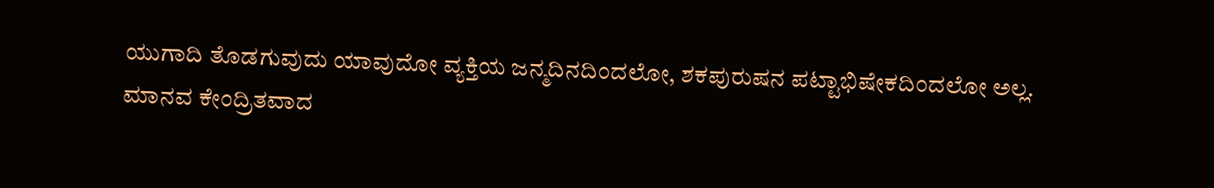ಯುಗಾದಿ ತೊಡಗುವುದು ಯಾವುದೋ ವ್ಯಕ್ತಿಯ ಜನ್ಮದಿನದಿಂದಲೋ, ಶಕಪುರುಷನ ಪಟ್ಟಾಭಿಷೇಕದಿಂದಲೋ ಅಲ್ಲ. ಮಾನವ ಕೇಂದ್ರಿತವಾದ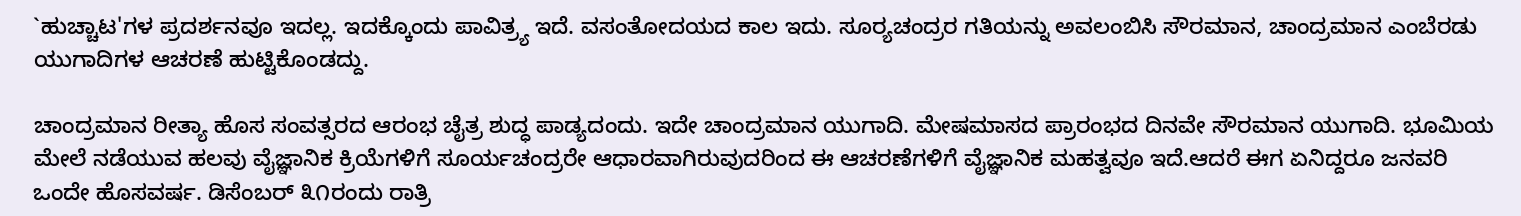`ಹುಚ್ಚಾಟ'ಗಳ ಪ್ರದರ್ಶನವೂ ಇದಲ್ಲ. ಇದಕ್ಕೊಂದು ಪಾವಿತ್ರ್ಯ ಇದೆ. ವಸಂತೋದಯದ ಕಾಲ ಇದು. ಸೂರ್‍ಯಚಂದ್ರರ ಗತಿಯನ್ನು ಅವಲಂಬಿಸಿ ಸೌರಮಾನ, ಚಾಂದ್ರಮಾನ ಎಂಬೆರಡು ಯುಗಾದಿಗಳ ಆಚರಣೆ ಹುಟ್ಟಿಕೊಂಡದ್ದು.

ಚಾಂದ್ರಮಾನ ರೀತ್ಯಾ ಹೊಸ ಸಂವತ್ಸರದ ಆರಂಭ ಚೈತ್ರ ಶುದ್ಧ ಪಾಡ್ಯದಂದು. ಇದೇ ಚಾಂದ್ರಮಾನ ಯುಗಾದಿ. ಮೇಷಮಾಸದ ಪ್ರಾರಂಭದ ದಿನವೇ ಸೌರಮಾನ ಯುಗಾದಿ. ಭೂಮಿಯ ಮೇಲೆ ನಡೆಯುವ ಹಲವು ವೈಜ್ಞಾನಿಕ ಕ್ರಿಯೆಗಳಿಗೆ ಸೂರ್ಯಚಂದ್ರರೇ ಆಧಾರವಾಗಿರುವುದರಿಂದ ಈ ಆಚರಣೆಗಳಿಗೆ ವೈಜ್ಞಾನಿಕ ಮಹತ್ವವೂ ಇದೆ.ಆದರೆ ಈಗ ಏನಿದ್ದರೂ ಜನವರಿ ಒಂದೇ ಹೊಸವರ್ಷ. ಡಿಸೆಂಬರ್ ೩೧ರಂದು ರಾತ್ರಿ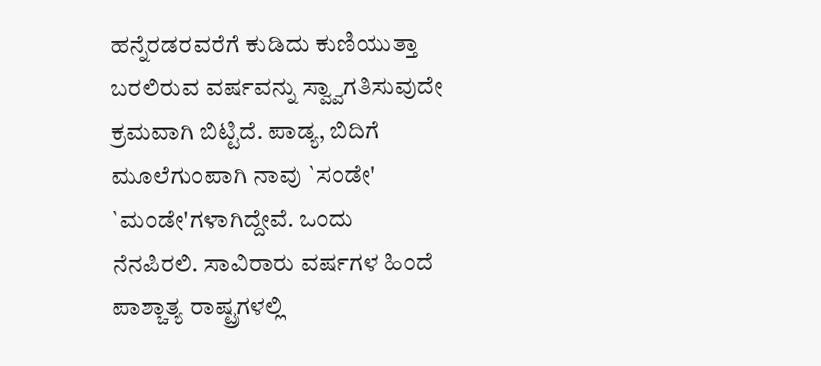ಹನ್ನೆರಡರವರೆಗೆ ಕುಡಿದು ಕುಣಿಯುತ್ತಾ ಬರಲಿರುವ ವರ್ಷವನ್ನು ಸ್ವ್ವಾಗತಿಸುವುದೇ ಕ್ರಮವಾಗಿ ಬಿಟ್ಟಿದೆ. ಪಾಡ್ಯ, ಬಿದಿಗೆ ಮೂಲೆಗುಂಪಾಗಿ ನಾವು `ಸಂಡೇ' `ಮಂಡೇ'ಗಳಾಗಿದ್ದೇವೆ. ಒಂದು ನೆನಪಿರಲಿ. ಸಾವಿರಾರು ವರ್ಷಗಳ ಹಿಂದೆ ಪಾಶ್ಚಾತ್ಯ ರಾಷ್ಟ್ರಗಳಲ್ಲಿ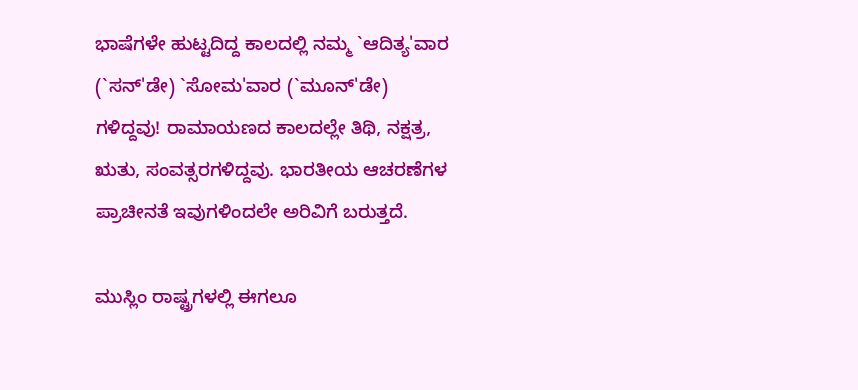ಭಾಷೆಗಳೇ ಹುಟ್ಟದಿದ್ದ ಕಾಲದಲ್ಲಿ ನಮ್ಮ `ಆದಿತ್ಯ'ವಾರ (`ಸನ್'ಡೇ) `ಸೋಮ'ವಾರ (`ಮೂನ್'ಡೇ) ಗಳಿದ್ದವು! ರಾಮಾಯಣದ ಕಾಲದಲ್ಲೇ ತಿಥಿ, ನಕ್ಷತ್ರ, ಋತು, ಸಂವತ್ಸರಗಳಿದ್ದವು. ಭಾರತೀಯ ಆಚರಣೆಗಳ ಪ್ರಾಚೀನತೆ ಇವುಗಳಿಂದಲೇ ಅರಿವಿಗೆ ಬರುತ್ತದೆ.

ಮುಸ್ಲಿಂ ರಾಷ್ಟ್ರಗಳಲ್ಲಿ ಈಗಲೂ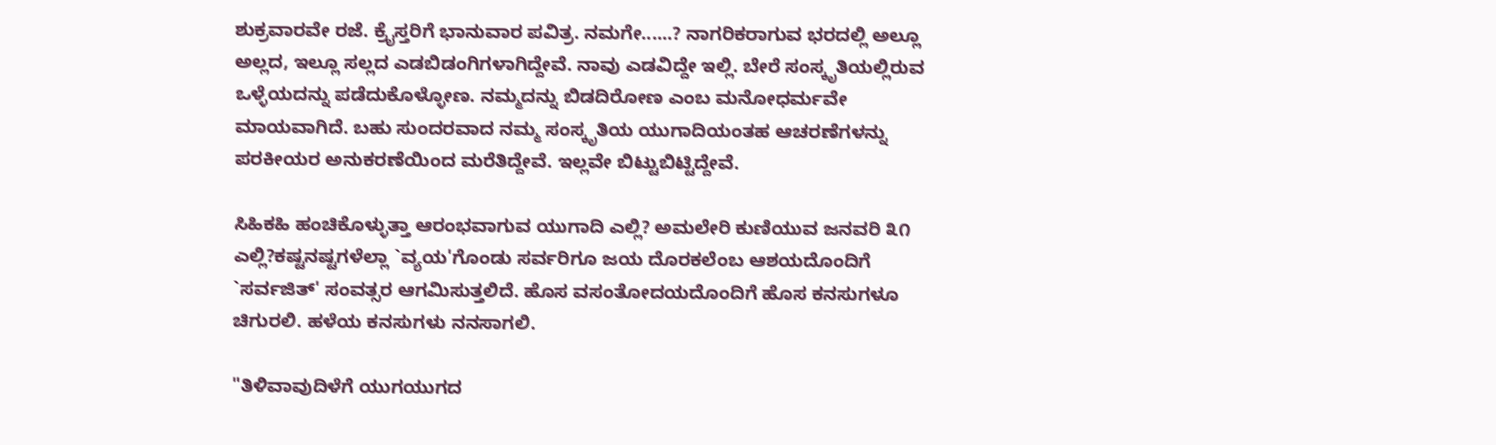ಶುಕ್ರವಾರವೇ ರಜೆ. ಕ್ರೈಸ್ತರಿಗೆ ಭಾನುವಾರ ಪವಿತ್ರ. ನಮಗೇ......? ನಾಗರಿಕರಾಗುವ ಭರದಲ್ಲಿ ಅಲ್ಲೂ ಅಲ್ಲದ, ಇಲ್ಲೂ ಸಲ್ಲದ ಎಡಬಿಡಂಗಿಗಳಾಗಿದ್ದೇವೆ. ನಾವು ಎಡವಿದ್ದೇ ಇಲ್ಲಿ. ಬೇರೆ ಸಂಸ್ಕೃತಿಯಲ್ಲಿರುವ ಒಳ್ಳೆಯದನ್ನು ಪಡೆದುಕೊಳ್ಳೋಣ. ನಮ್ಮದನ್ನು ಬಿಡದಿರೋಣ ಎಂಬ ಮನೋಧರ್ಮವೇ ಮಾಯವಾಗಿದೆ. ಬಹು ಸುಂದರವಾದ ನಮ್ಮ ಸಂಸ್ಕೃತಿಯ ಯುಗಾದಿಯಂತಹ ಆಚರಣೆಗಳನ್ನು ಪರಕೀಯರ ಅನುಕರಣೆಯಿಂದ ಮರೆತಿದ್ದೇವೆ. ಇಲ್ಲವೇ ಬಿಟ್ಟುಬಿಟ್ಟಿದ್ದೇವೆ.

ಸಿಹಿಕಹಿ ಹಂಚಿಕೊಳ್ಳುತ್ತಾ ಆರಂಭವಾಗುವ ಯುಗಾದಿ ಎಲ್ಲಿ? ಅಮಲೇರಿ ಕುಣಿಯುವ ಜನವರಿ ೩೧ ಎಲ್ಲಿ?ಕಷ್ಟನಷ್ಟಗಳೆಲ್ಲಾ `ವ್ಯಯ'ಗೊಂಡು ಸರ್ವರಿಗೂ ಜಯ ದೊರಕಲೆಂಬ ಆಶಯದೊಂದಿಗೆ `ಸರ್ವಜಿತ್' ಸಂವತ್ಸರ ಆಗಮಿಸುತ್ತಲಿದೆ. ಹೊಸ ವಸಂತೋದಯದೊಂದಿಗೆ ಹೊಸ ಕನಸುಗಳೂ ಚಿಗುರಲಿ. ಹಳೆಯ ಕನಸುಗಳು ನನಸಾಗಲಿ.

"ತಿಳಿವಾವುದಿಳೆಗೆ ಯುಗಯುಗದ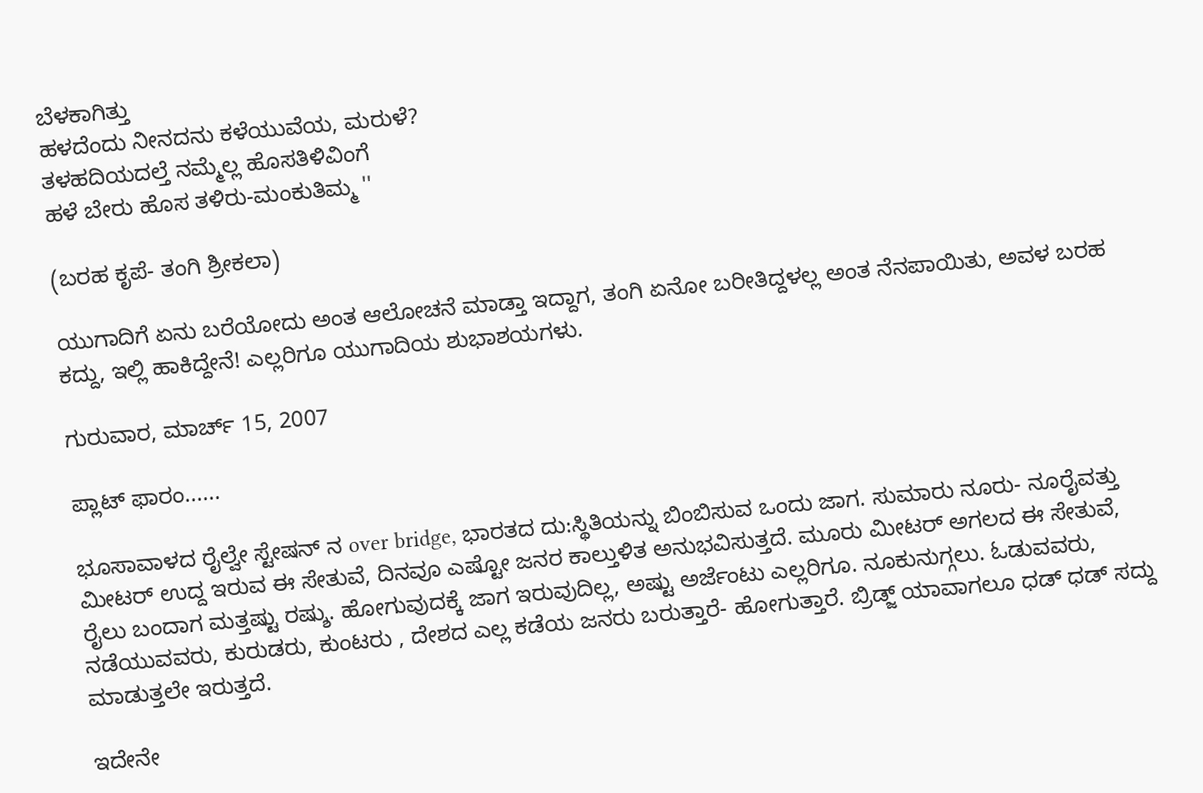ಬೆಳಕಾಗಿತ್ತು
ಹಳದೆಂದು ನೀನದನು ಕಳೆಯುವೆಯ, ಮರುಳೆ?
ತಳಹದಿಯದಲ್ತೆ ನಮ್ಮೆಲ್ಲ ಹೊಸತಿಳಿವಿಂಗೆ
ಹಳೆ ಬೇರು ಹೊಸ ತಳಿರು-ಮಂಕುತಿಮ್ಮ ''

(ಬರಹ ಕೃಪೆ- ತಂಗಿ ಶ್ರೀಕಲಾ)

ಯುಗಾದಿಗೆ ಏನು ಬರೆಯೋದು ಅಂತ ಆಲೋಚನೆ ಮಾಡ್ತಾ ಇದ್ದಾಗ, ತಂಗಿ ಏನೋ ಬರೀತಿದ್ದಳಲ್ಲ ಅಂತ ನೆನಪಾಯಿತು, ಅವಳ ಬರಹ ಕದ್ದು, ಇಲ್ಲಿ ಹಾಕಿದ್ದೇನೆ! ಎಲ್ಲರಿಗೂ ಯುಗಾದಿಯ ಶುಭಾಶಯಗಳು.

ಗುರುವಾರ, ಮಾರ್ಚ್ 15, 2007

ಪ್ಲಾಟ್ ಫಾರಂ......

ಭೂಸಾವಾಳದ ರೈಲ್ವೇ ಸ್ಟೇಷನ್ ನ over bridge, ಭಾರತದ ದು:ಸ್ಥಿತಿಯನ್ನು ಬಿಂಬಿಸುವ ಒಂದು ಜಾಗ. ಸುಮಾರು ನೂರು- ನೂರೈವತ್ತು ಮೀಟರ್ ಉದ್ದ ಇರುವ ಈ ಸೇತುವೆ, ದಿನವೂ ಎಷ್ಟೋ ಜನರ ಕಾಲ್ತುಳಿತ ಅನುಭವಿಸುತ್ತದೆ. ಮೂರು ಮೀಟರ್ ಅಗಲದ ಈ ಸೇತುವೆ, ರೈಲು ಬಂದಾಗ ಮತ್ತಷ್ಟು ರಷ್ಶು. ಹೋಗುವುದಕ್ಕೆ ಜಾಗ ಇರುವುದಿಲ್ಲ, ಅಷ್ಟು ಅರ್ಜೆಂಟು ಎಲ್ಲರಿಗೂ. ನೂಕುನುಗ್ಗಲು. ಓಡುವವರು, ನಡೆಯುವವರು, ಕುರುಡರು, ಕುಂಟರು , ದೇಶದ ಎಲ್ಲ ಕಡೆಯ ಜನರು ಬರುತ್ತಾರೆ- ಹೋಗುತ್ತಾರೆ. ಬ್ರಿಡ್ಜ್ ಯಾವಾಗಲೂ ಧಡ್ ಧಡ್ ಸದ್ದು ಮಾಡುತ್ತಲೇ ಇರುತ್ತದೆ.

ಇದೇನೇ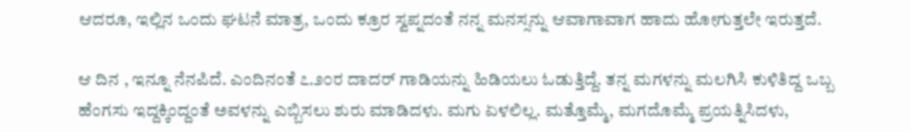ಆದರೂ, ಇಲ್ಲಿನ ಒಂದು ಘಟನೆ ಮಾತ್ರ, ಒಂದು ಕ್ರೂರ ಸ್ವಪ್ನದಂತೆ ನನ್ನ ಮನಸ್ಸನ್ನು ಆವಾಗಾವಾಗ ಹಾದು ಹೋಗುತ್ತಲೇ ಇರುತ್ತದೆ.

ಆ ದಿನ , ಇನ್ನೂ ನೆನಪಿದೆ. ಎಂದಿನಂತೆ ೭.೨೦ರ ದಾದರ್ ಗಾಡಿಯನ್ನು ಹಿಡಿಯಲು ಓಡುತ್ತಿದ್ದೆ. ತನ್ನ ಮಗಳನ್ನು ಮಲಗಿಸಿ ಕುಳಿತಿದ್ದ ಒಬ್ಬ ಹೆಂಗಸು ಇದ್ದಕ್ಕಿಂದ್ದಂತೆ ಅವಳನ್ನು ಎಬ್ಬಿಸಲು ಶುರು ಮಾಡಿದಳು. ಮಗು ಏಳಲಿಲ್ಲ. ಮತ್ತೊಮ್ಮೆ, ಮಗದೊಮ್ಮೆ ಪ್ರಯತ್ನಿಸಿದಳು,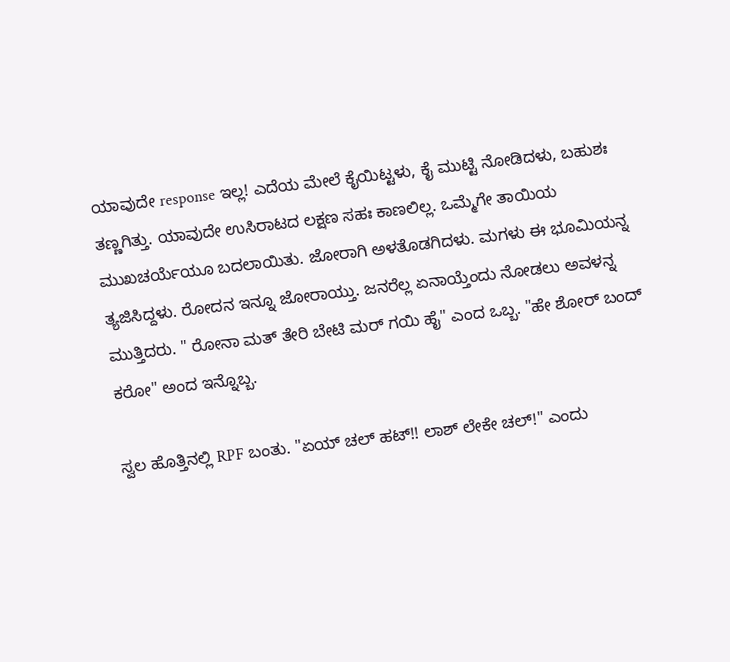ಯಾವುದೇ response ಇಲ್ಲ! ಎದೆಯ ಮೇಲೆ ಕೈಯಿಟ್ಟಳು, ಕೈ ಮುಟ್ಟಿ ನೋಡಿದಳು, ಬಹುಶಃ ತಣ್ಣಗಿತ್ತು. ಯಾವುದೇ ಉಸಿರಾಟದ ಲಕ್ಷಣ ಸಹಃ ಕಾಣಲಿಲ್ಲ. ಒಮ್ಮೆಗೇ ತಾಯಿಯ ಮುಖಚರ್ಯೆಯೂ ಬದಲಾಯಿತು. ಜೋರಾಗಿ ಅಳತೊಡಗಿದಳು. ಮಗಳು ಈ ಭೂಮಿಯನ್ನ ತ್ಯಜಿಸಿದ್ದಳು. ರೋದನ ಇನ್ನೂ ಜೋರಾಯ್ತು. ಜನರೆಲ್ಲ ಏನಾಯ್ತೆಂದು ನೋಡಲು ಅವಳನ್ನ ಮುತ್ತಿದರು. " ರೋನಾ ಮತ್ ತೇರಿ ಬೇಟಿ ಮರ್ ಗಯಿ ಹೈ" ಎಂದ ಒಬ್ಬ. "ಹೇ ಶೋರ್ ಬಂದ್ ಕರೋ" ಅಂದ ಇನ್ನೊಬ್ಬ.

ಸ್ವಲ ಹೊತ್ತಿನಲ್ಲಿ RPF ಬಂತು. "ಏಯ್ ಚಲ್ ಹಟ್!! ಲಾಶ್ ಲೇಕೇ ಚಲ್!" ಎಂದು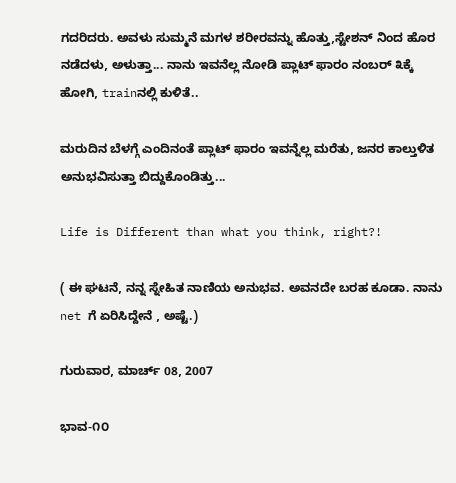ಗದರಿದರು. ಅವಳು ಸುಮ್ಮನೆ ಮಗಳ ಶರೀರವನ್ನು ಹೊತ್ತು,ಸ್ಟೇಶನ್ ನಿಂದ ಹೊರ ನಡೆದಳು, ಅಳುತ್ತಾ... ನಾನು ಇವನೆಲ್ಲ ನೋಡಿ ಪ್ಲಾಟ್ ಫಾರಂ ನಂಬರ್ ೩ಕ್ಕೆ ಹೋಗಿ, trainನಲ್ಲಿ ಕುಳಿತೆ..

ಮರುದಿನ ಬೆಳಗ್ಗೆ ಎಂದಿನಂತೆ ಪ್ಲಾಟ್ ಫಾರಂ ಇವನ್ನೆಲ್ಲ ಮರೆತು, ಜನರ ಕಾಲ್ತುಳಿತ ಅನುಭವಿಸುತ್ತಾ ಬಿದ್ದುಕೊಂಡಿತ್ತು...

Life is Different than what you think, right?!

( ಈ ಘಟನೆ, ನನ್ನ ಸ್ನೇಹಿತ ನಾಣಿಯ ಅನುಭವ. ಅವನದೇ ಬರಹ ಕೂಡಾ. ನಾನು net ಗೆ ಏರಿಸಿದ್ದೇನೆ , ಅಷ್ಟೆ.)

ಗುರುವಾರ, ಮಾರ್ಚ್ 08, 2007

ಭಾವ-೧೦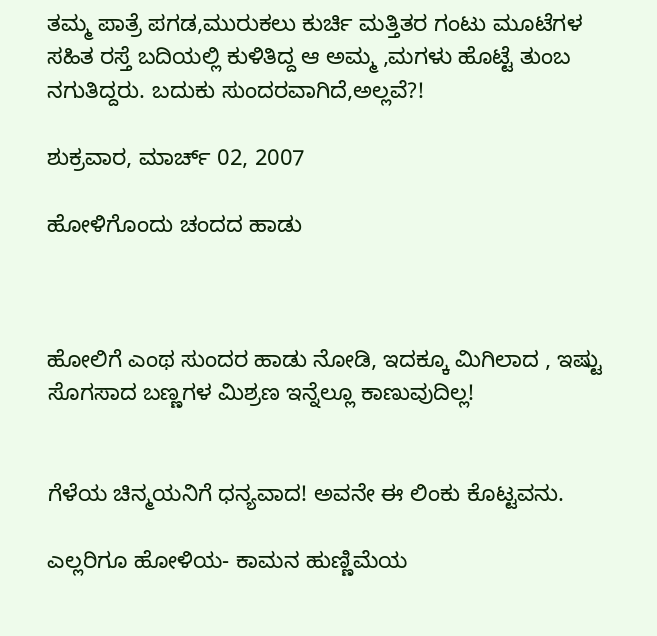ತಮ್ಮ ಪಾತ್ರೆ ಪಗಡ,ಮುರುಕಲು ಕುರ್ಚಿ ಮತ್ತಿತರ ಗಂಟು ಮೂಟೆಗಳ ಸಹಿತ ರಸ್ತೆ ಬದಿಯಲ್ಲಿ ಕುಳಿತಿದ್ದ ಆ ಅಮ್ಮ ,ಮಗಳು ಹೊಟ್ಟೆ ತುಂಬ ನಗುತಿದ್ದರು. ಬದುಕು ಸುಂದರವಾಗಿದೆ,ಅಲ್ಲವೆ?!

ಶುಕ್ರವಾರ, ಮಾರ್ಚ್ 02, 2007

ಹೋಳಿಗೊಂದು ಚಂದದ ಹಾಡು



ಹೋಲಿಗೆ ಎಂಥ ಸುಂದರ ಹಾಡು ನೋಡಿ, ಇದಕ್ಕೂ ಮಿಗಿಲಾದ , ಇಷ್ಟು ಸೊಗಸಾದ ಬಣ್ಣಗಳ ಮಿಶ್ರಣ ಇನ್ನೆಲ್ಲೂ ಕಾಣುವುದಿಲ್ಲ!


ಗೆಳೆಯ ಚಿನ್ಮಯನಿಗೆ ಧನ್ಯವಾದ! ಅವನೇ ಈ ಲಿಂಕು ಕೊಟ್ಟವನು.

ಎಲ್ಲರಿಗೂ ಹೋಳಿಯ- ಕಾಮನ ಹುಣ್ಣಿಮೆಯ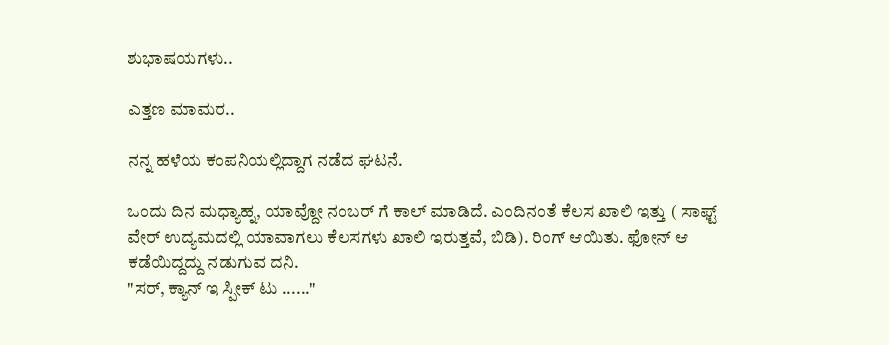ಶುಭಾಷಯಗಳು..

ಎತ್ತಣ ಮಾಮರ..

ನನ್ನ ಹಳೆಯ ಕಂಪನಿಯಲ್ಲಿದ್ದಾಗ ನಡೆದ ಘಟನೆ.

ಒಂದು ದಿನ ಮಧ್ಯಾಹ್ನ, ಯಾವ್ದೋ ನಂಬರ್ ಗೆ ಕಾಲ್ ಮಾಡಿದೆ. ಎಂದಿನಂತೆ ಕೆಲಸ ಖಾಲಿ ಇತ್ತು ( ಸಾಫ್ಟ್ ವೇರ್ ಉದ್ಯಮದಲ್ಲಿ ಯಾವಾಗಲು ಕೆಲಸಗಳು ಖಾಲಿ ಇರುತ್ತವೆ, ಬಿಡಿ). ರಿಂಗ್ ಆಯಿತು. ಫೋನ್ ಆ ಕಡೆಯಿದ್ದದ್ದು ನಡುಗುವ ದನಿ.
"ಸರ್, ಕ್ಯಾನ್ ಇ ಸ್ಪೀಕ್ ಟು ......"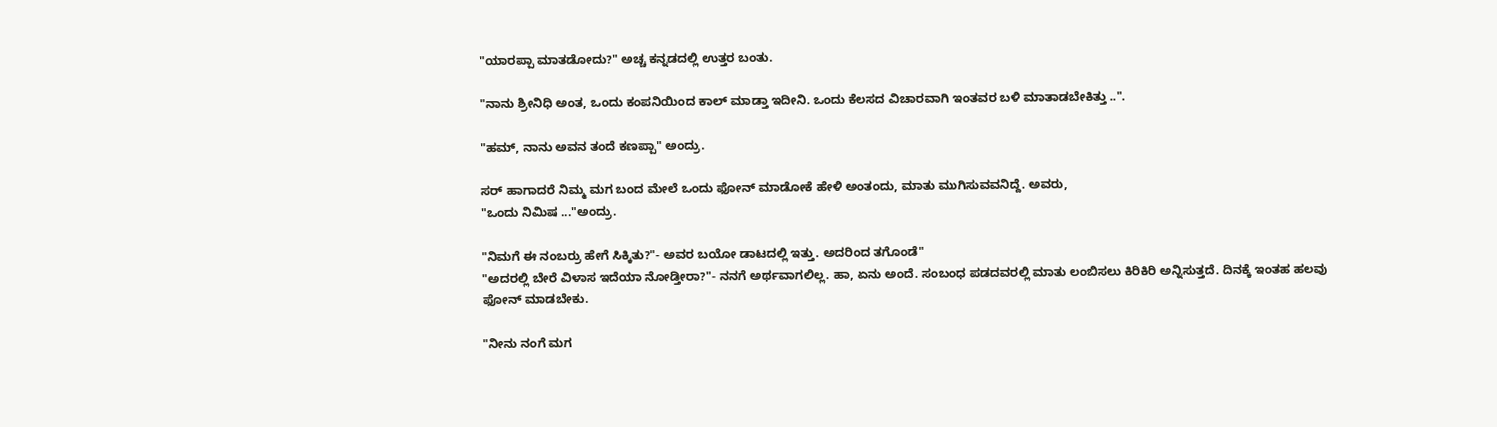"ಯಾರಪ್ಪಾ ಮಾತಡೋದು?" ಅಚ್ಚ ಕನ್ನಡದಲ್ಲಿ ಉತ್ತರ ಬಂತು.

"ನಾನು ಶ್ರೀನಿಧಿ ಅಂತ, ಒಂದು ಕಂಪನಿಯಿಂದ ಕಾಲ್ ಮಾಡ್ತಾ ಇದೀನಿ. ಒಂದು ಕೆಲಸದ ವಿಚಾರವಾಗಿ ಇಂತವರ ಬಳಿ ಮಾತಾಡಬೇಕಿತ್ತು ..".

"ಹಮ್, ನಾನು ಅವನ ತಂದೆ ಕಣಪ್ಪಾ" ಅಂದ್ರು.

ಸರ್ ಹಾಗಾದರೆ ನಿಮ್ಮ ಮಗ ಬಂದ ಮೇಲೆ ಒಂದು ಫೋನ್ ಮಾಡೋಕೆ ಹೇಳಿ ಅಂತಂದು, ಮಾತು ಮುಗಿಸುವವನಿದ್ದೆ. ಅವರು,
"ಒಂದು ನಿಮಿಷ ..."ಅಂದ್ರು.

"ನಿಮಗೆ ಈ ನಂಬರ್ರು ಹೇಗೆ ಸಿಕ್ಕಿತು?"- ಅವರ ಬಯೋ ಡಾಟದಲ್ಲಿ ಇತ್ತು. ಅದರಿಂದ ತಗೊಂಡೆ"
"ಅದರಲ್ಲಿ ಬೇರೆ ವಿಳಾಸ ಇದೆಯಾ ನೋಡ್ತೀರಾ?"- ನನಗೆ ಅರ್ಥವಾಗಲಿಲ್ಲ. ಹಾ, ಏನು ಅಂದೆ. ಸಂಬಂಧ ಪಡದವರಲ್ಲಿ ಮಾತು ಲಂಬಿಸಲು ಕಿರಿಕಿರಿ ಅನ್ನಿಸುತ್ತದೆ. ದಿನಕ್ಕೆ ಇಂತಹ ಹಲವು ಫೋನ್ ಮಾಡಬೇಕು.

"ನೀನು ನಂಗೆ ಮಗ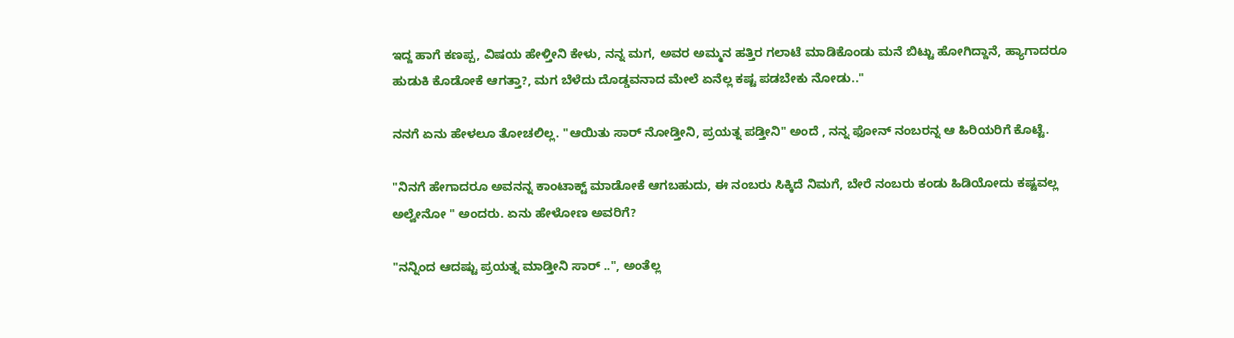ಇದ್ದ ಹಾಗೆ ಕಣಪ್ಪ, ವಿಷಯ ಹೇಳ್ತೀನಿ ಕೇಳು, ನನ್ನ ಮಗ, ಅವರ ಅಮ್ಮನ ಹತ್ತಿರ ಗಲಾಟೆ ಮಾಡಿಕೊಂಡು ಮನೆ ಬಿಟ್ಟು ಹೋಗಿದ್ದಾನೆ, ಹ್ಯಾಗಾದರೂ ಹುಡುಕಿ ಕೊಡೋಕೆ ಆಗತ್ತಾ?, ಮಗ ಬೆಳೆದು ದೊಡ್ಡವನಾದ ಮೇಲೆ ಏನೆಲ್ಲ ಕಷ್ಟ ಪಡಬೇಕು ನೋಡು.."

ನನಗೆ ಏನು ಹೇಳಲೂ ತೋಚಲಿಲ್ಲ. "ಆಯಿತು ಸಾರ್ ನೋಡ್ತೀನಿ, ಪ್ರಯತ್ನ ಪಡ್ತೀನಿ" ಅಂದೆ , ನನ್ನ ಫೋನ್ ನಂಬರನ್ನ ಆ ಹಿರಿಯರಿಗೆ ಕೊಟ್ಟೆ.

"ನಿನಗೆ ಹೇಗಾದರೂ ಅವನನ್ನ ಕಾಂಟಾಕ್ಟ್ ಮಾಡೋಕೆ ಆಗಬಹುದು, ಈ ನಂಬರು ಸಿಕ್ಕಿದೆ ನಿಮಗೆ, ಬೇರೆ ನಂಬರು ಕಂಡು ಹಿಡಿಯೋದು ಕಷ್ಟವಲ್ಲ ಅಲ್ವೇನೋ " ಅಂದರು. ಏನು ಹೇಳೋಣ ಅವರಿಗೆ?

"ನನ್ನಿಂದ ಆದಷ್ಟು ಪ್ರಯತ್ನ ಮಾಡ್ತೀನಿ ಸಾರ್ ..", ಅಂತೆಲ್ಲ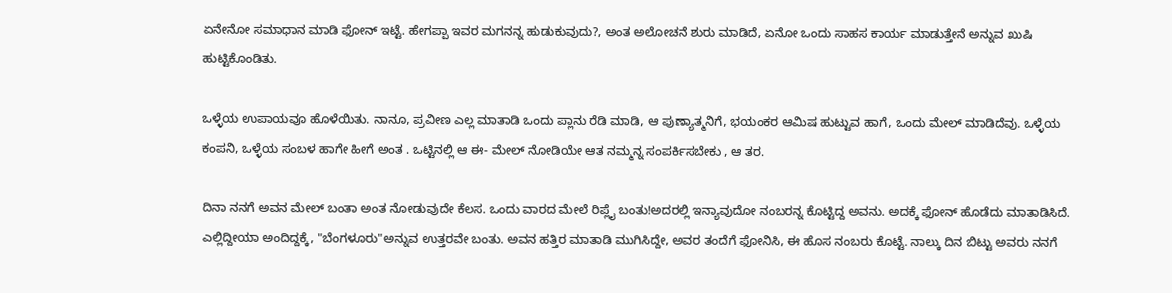ಏನೇನೋ ಸಮಾಧಾನ ಮಾಡಿ ಫೋನ್ ಇಟ್ಟೆ. ಹೇಗಪ್ಪಾ ಇವರ ಮಗನನ್ನ ಹುಡುಕುವುದು?, ಅಂತ ಅಲೋಚನೆ ಶುರು ಮಾಡಿದೆ, ಏನೋ ಒಂದು ಸಾಹಸ ಕಾರ್ಯ ಮಾಡುತ್ತೇನೆ ಅನ್ನುವ ಖುಷಿ ಹುಟ್ಟಿಕೊಂಡಿತು.

ಒಳ್ಳೆಯ ಉಪಾಯವೂ ಹೊಳೆಯಿತು. ನಾನೂ, ಪ್ರವೀಣ ಎಲ್ಲ ಮಾತಾಡಿ ಒಂದು ಪ್ಲಾನು ರೆಡಿ ಮಾಡಿ, ಆ ಪುಣ್ಯಾತ್ಮನಿಗೆ, ಭಯಂಕರ ಆಮಿಷ ಹುಟ್ಟುವ ಹಾಗೆ, ಒಂದು ಮೇಲ್ ಮಾಡಿದೆವು. ಒಳ್ಳೆಯ ಕಂಪನಿ, ಒಳ್ಳೆಯ ಸಂಬಳ ಹಾಗೇ ಹೀಗೆ ಅಂತ . ಒಟ್ಟಿನಲ್ಲಿ ಆ ಈ- ಮೇಲ್ ನೋಡಿಯೇ ಆತ ನಮ್ಮನ್ನ ಸಂಪರ್ಕಿಸಬೇಕು , ಆ ತರ.

ದಿನಾ ನನಗೆ ಅವನ ಮೇಲ್ ಬಂತಾ ಅಂತ ನೋಡುವುದೇ ಕೆಲಸ. ಒಂದು ವಾರದ ಮೇಲೆ ರಿಪ್ಲೈ ಬಂತು!ಅದರಲ್ಲಿ ಇನ್ಯಾವುದೋ ನಂಬರನ್ನ ಕೊಟ್ಟಿದ್ದ ಅವನು. ಅದಕ್ಕೆ ಫೋನ್ ಹೊಡೆದು ಮಾತಾಡಿಸಿದೆ. ಎಲ್ಲಿದ್ದೀಯಾ ಅಂದಿದ್ದಕ್ಕೆ, "ಬೆಂಗಳೂರು"ಅನ್ನುವ ಉತ್ತರವೇ ಬಂತು. ಅವನ ಹತ್ತಿರ ಮಾತಾಡಿ ಮುಗಿಸಿದ್ದೇ, ಅವರ ತಂದೆಗೆ ಫೋನಿಸಿ, ಈ ಹೊಸ ನಂಬರು ಕೊಟ್ಟೆ. ನಾಲ್ಕು ದಿನ ಬಿಟ್ಟು ಅವರು ನನಗೆ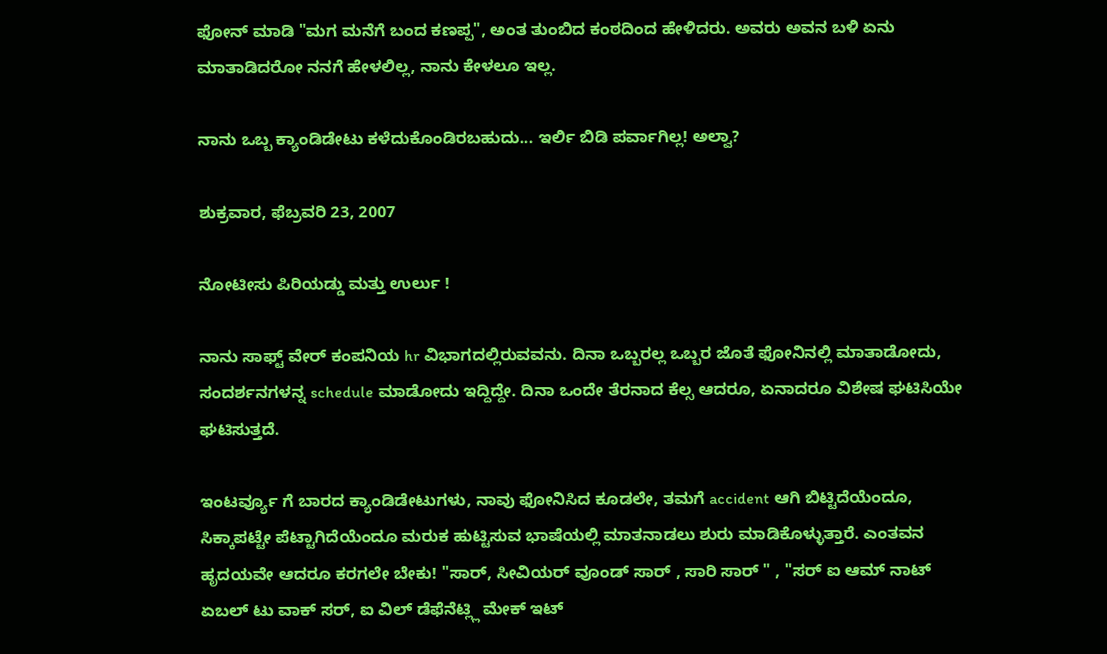ಫೋನ್ ಮಾಡಿ "ಮಗ ಮನೆಗೆ ಬಂದ ಕಣಪ್ಪ", ಅಂತ ತುಂಬಿದ ಕಂಠದಿಂದ ಹೇಳಿದರು. ಅವರು ಅವನ ಬಳಿ ಏನು ಮಾತಾಡಿದರೋ ನನಗೆ ಹೇಳಲಿಲ್ಲ, ನಾನು ಕೇಳಲೂ ಇಲ್ಲ.

ನಾನು ಒಬ್ಬ ಕ್ಯಾಂಡಿಡೇಟು ಕಳೆದುಕೊಂಡಿರಬಹುದು... ಇರ್ಲಿ ಬಿಡಿ ಪರ್ವಾಗಿಲ್ಲ! ಅಲ್ವಾ?

ಶುಕ್ರವಾರ, ಫೆಬ್ರವರಿ 23, 2007

ನೋಟೀಸು ಪಿರಿಯಡ್ಡು ಮತ್ತು ಉರ್ಲು !

ನಾನು ಸಾಫ್ಟ್ ವೇರ್ ಕಂಪನಿಯ hr ವಿಭಾಗದಲ್ಲಿರುವವನು. ದಿನಾ ಒಬ್ಬರಲ್ಲ ಒಬ್ಬರ ಜೊತೆ ಫೋನಿನಲ್ಲಿ ಮಾತಾಡೋದು, ಸಂದರ್ಶನಗಳನ್ನ schedule ಮಾಡೋದು ಇದ್ದಿದ್ದೇ. ದಿನಾ ಒಂದೇ ತೆರನಾದ ಕೆಲ್ಸ ಆದರೂ, ಏನಾದರೂ ವಿಶೇಷ ಘಟಿಸಿಯೇ ಘಟಿಸುತ್ತದೆ.

ಇಂಟರ್ವ್ಯೂ ಗೆ ಬಾರದ ಕ್ಯಾಂಡಿಡೇಟುಗಳು, ನಾವು ಫೋನಿಸಿದ ಕೂಡಲೇ, ತಮಗೆ accident ಆಗಿ ಬಿಟ್ಟಿದೆಯೆಂದೂ, ಸಿಕ್ಕಾಪಟ್ಟೇ ಪೆಟ್ಟಾಗಿದೆಯೆಂದೂ ಮರುಕ ಹುಟ್ಟಿಸುವ ಭಾಷೆಯಲ್ಲಿ ಮಾತನಾಡಲು ಶುರು ಮಾಡಿಕೊಳ್ಳುತ್ತಾರೆ. ಎಂತವನ ಹೃದಯವೇ ಆದರೂ ಕರಗಲೇ ಬೇಕು! "ಸಾರ್, ಸೀವಿಯರ್ ವೂಂಡ್ ಸಾರ್ , ಸಾರಿ ಸಾರ್ " , "ಸರ್ ಐ ಆಮ್ ನಾಟ್ ಏಬಲ್ ಟು ವಾಕ್ ಸರ್, ಐ ವಿಲ್ ಡೆಫೆನೆಟ್ಲ್ಲಿ ಮೇಕ್ ಇಟ್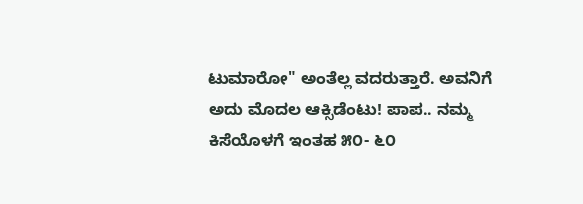ಟುಮಾರೋ" ಅಂತೆಲ್ಲ ವದರುತ್ತಾರೆ. ಅವನಿಗೆ ಅದು ಮೊದಲ ಆಕ್ಸಿಡೆಂಟು! ಪಾಪ.. ನಮ್ಮ ಕಿಸೆಯೊಳಗೆ ಇಂತಹ ೫೦- ೬೦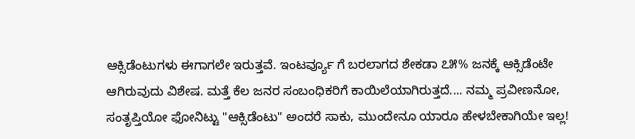ಆಕ್ಸಿಡೆಂಟುಗಳು ಈಗಾಗಲೇ ಇರುತ್ತವೆ. ಇಂಟರ್ವ್ಯೂ ಗೆ ಬರಲಾಗದ ಶೇಕಡಾ ೭೫% ಜನಕ್ಕೆ ಆಕ್ಸಿಡೆಂಟೇ ಆಗಿರುವುದು ವಿಶೇಷ. ಮತ್ತೆ ಕೆಲ ಜನರ ಸಂಬಂಧಿಕರಿಗೆ ಕಾಯಿಲೆಯಾಗಿರುತ್ತದೆ.... ನಮ್ಮ ಪ್ರವೀಣನೋ, ಸಂತೃಪ್ತಿಯೋ ಫೋನಿಟ್ಟು "ಆಕ್ಸಿಡೆಂಟು" ಅಂದರೆ ಸಾಕು, ಮುಂದೇನೂ ಯಾರೂ ಹೇಳಬೇಕಾಗಿಯೇ ಇಲ್ಲ!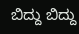ಬಿದ್ದು ಬಿದ್ದು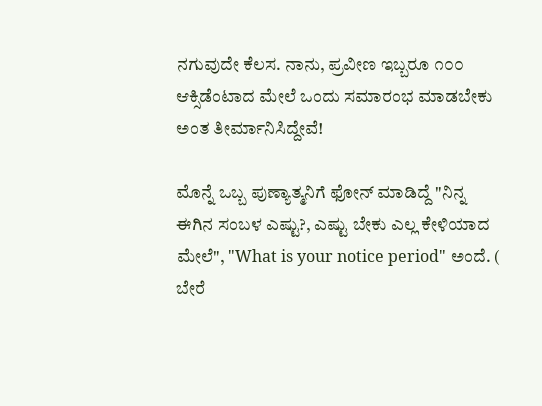ನಗುವುದೇ ಕೆಲಸ. ನಾನು, ಪ್ರವೀಣ ಇಬ್ಬರೂ ೧೦೦ ಆಕ್ಸಿಡೆಂಟಾದ ಮೇಲೆ ಒಂದು ಸಮಾರಂಭ ಮಾಡಬೇಕು ಅಂತ ತೀರ್ಮಾನಿಸಿದ್ದೇವೆ!

ಮೊನ್ನೆ ಒಬ್ಬ ಪುಣ್ಯಾತ್ಮನಿಗೆ ಫೋನ್ ಮಾಡಿದ್ದೆ "ನಿನ್ನ ಈಗಿನ ಸಂಬಳ ಎಷ್ಟು?, ಎಷ್ಟು ಬೇಕು ಎಲ್ಲ ಕೇಳಿಯಾದ ಮೇಲೆ", "What is your notice period" ಅಂದೆ. ( ಬೇರೆ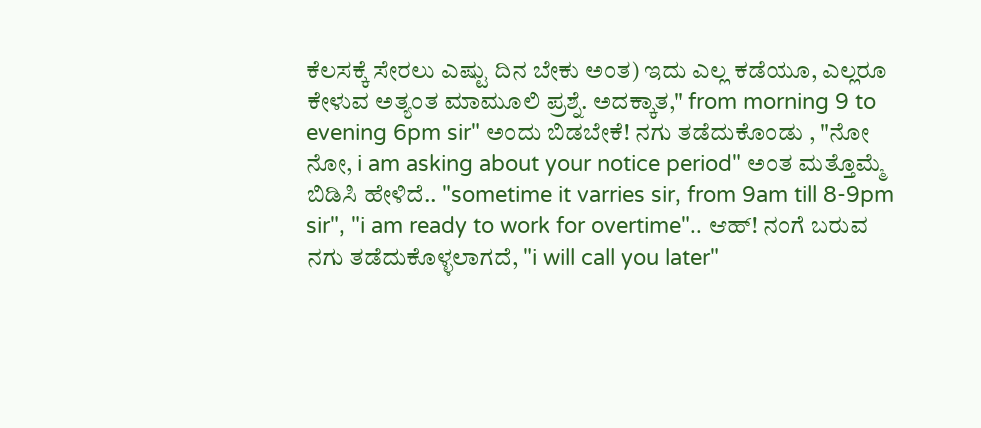ಕೆಲಸಕ್ಕೆ ಸೇರಲು ಎಷ್ಟು ದಿನ ಬೇಕು ಅಂತ) ಇದು ಎಲ್ಲ ಕಡೆಯೂ, ಎಲ್ಲರೂ ಕೇಳುವ ಅತ್ಯಂತ ಮಾಮೂಲಿ ಪ್ರಶ್ನೆ. ಅದಕ್ಕಾತ," from morning 9 to evening 6pm sir" ಅಂದು ಬಿಡಬೇಕೆ! ನಗು ತಡೆದುಕೊಂಡು , "ನೋ ನೋ, i am asking about your notice period" ಅಂತ ಮತ್ತೊಮ್ಮೆ ಬಿಡಿಸಿ ಹೇಳಿದೆ.. "sometime it varries sir, from 9am till 8-9pm sir", "i am ready to work for overtime".. ಆಹ್! ನಂಗೆ ಬರುವ ನಗು ತಡೆದುಕೊಳ್ಳಲಾಗದೆ, "i will call you later"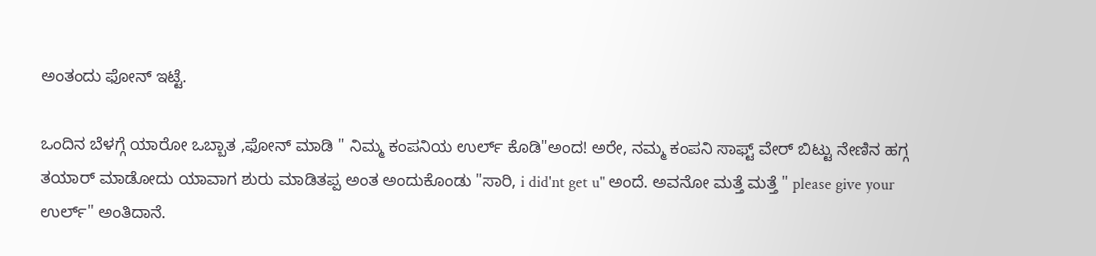ಅಂತಂದು ಫೋನ್ ಇಟ್ಟೆ.

ಒಂದಿನ ಬೆಳಗ್ಗೆ ಯಾರೋ ಒಬ್ಬಾತ ,ಫೋನ್ ಮಾಡಿ " ನಿಮ್ಮ ಕಂಪನಿಯ ಉರ್ಲ್ ಕೊಡಿ"ಅಂದ! ಅರೇ, ನಮ್ಮ ಕಂಪನಿ ಸಾಫ್ಟ್ ವೇರ್ ಬಿಟ್ಟು ನೇಣಿನ ಹಗ್ಗ ತಯಾರ್ ಮಾಡೋದು ಯಾವಾಗ ಶುರು ಮಾಡಿತಪ್ಪ ಅಂತ ಅಂದುಕೊಂಡು "ಸಾರಿ, i did'nt get u" ಅಂದೆ. ಅವನೋ ಮತ್ತೆ ಮತ್ತೆ " please give your ಉರ್ಲ್" ಅಂತಿದಾನೆ.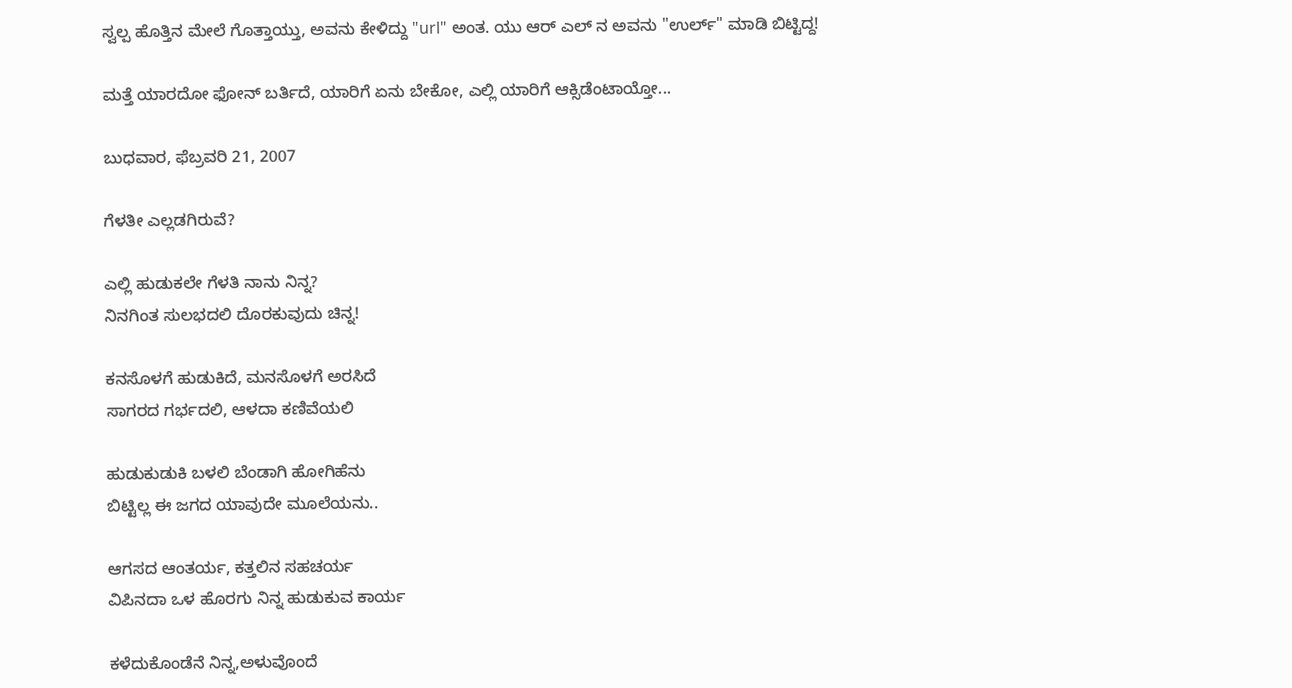ಸ್ವಲ್ಪ ಹೊತ್ತಿನ ಮೇಲೆ ಗೊತ್ತಾಯ್ತು, ಅವನು ಕೇಳಿದ್ದು "url" ಅಂತ. ಯು ಆರ್ ಎಲ್ ನ ಅವನು "ಉರ್ಲ್" ಮಾಡಿ ಬಿಟ್ಟಿದ್ದ!

ಮತ್ತೆ ಯಾರದೋ ಫೋನ್ ಬರ್ತಿದೆ, ಯಾರಿಗೆ ಏನು ಬೇಕೋ, ಎಲ್ಲಿ ಯಾರಿಗೆ ಆಕ್ಸಿಡೆಂಟಾಯ್ತೋ...

ಬುಧವಾರ, ಫೆಬ್ರವರಿ 21, 2007

ಗೆಳತೀ ಎಲ್ಲಡಗಿರುವೆ?

ಎಲ್ಲಿ ಹುಡುಕಲೇ ಗೆಳತಿ ನಾನು ನಿನ್ನ?
ನಿನಗಿಂತ ಸುಲಭದಲಿ ದೊರಕುವುದು ಚಿನ್ನ!

ಕನಸೊಳಗೆ ಹುಡುಕಿದೆ, ಮನಸೊಳಗೆ ಅರಸಿದೆ
ಸಾಗರದ ಗರ್ಭದಲಿ, ಆಳದಾ ಕಣಿವೆಯಲಿ

ಹುಡುಕುಡುಕಿ ಬಳಲಿ ಬೆಂಡಾಗಿ ಹೋಗಿಹೆನು
ಬಿಟ್ಟಿಲ್ಲ ಈ ಜಗದ ಯಾವುದೇ ಮೂಲೆಯನು..

ಆಗಸದ ಆಂತರ್ಯ, ಕತ್ತಲಿನ ಸಹಚರ್ಯ
ವಿಪಿನದಾ ಒಳ ಹೊರಗು ನಿನ್ನ ಹುಡುಕುವ ಕಾರ್ಯ

ಕಳೆದುಕೊಂಡೆನೆ ನಿನ್ನ,ಅಳುವೊಂದೆ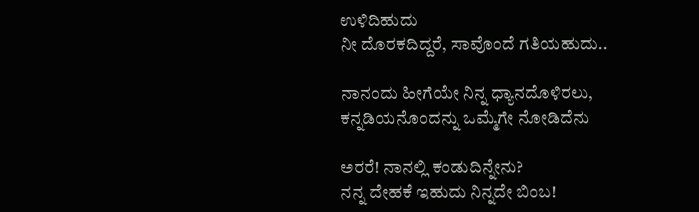ಉಳಿದಿಹುದು
ನೀ ದೊರಕದಿದ್ದರೆ, ಸಾವೊಂದೆ ಗತಿಯಹುದು..

ನಾನಂದು ಹೀಗೆಯೇ ನಿನ್ನ ಧ್ಯಾನದೊಳಿರಲು,
ಕನ್ನಡಿಯನೊಂದನ್ನು ಒಮ್ಮೆಗೇ ನೋಡಿದೆನು

ಅರರೆ! ನಾನಲ್ಲಿ ಕಂಡುದಿನ್ನೇನು?
ನನ್ನ ದೇಹಕೆ ಇಹುದು ನಿನ್ನದೇ ಬಿಂಬ!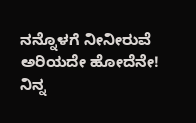ನನ್ನೊಳಗೆ ನೀನೀರುವೆ ಅರಿಯದೇ ಹೋದೆನೇ!
ನಿನ್ನ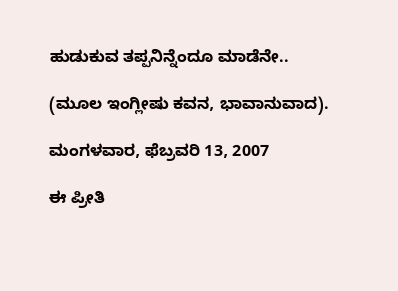ಹುಡುಕುವ ತಪ್ಪನಿನ್ನೆಂದೂ ಮಾಡೆನೇ..

(ಮೂಲ ಇಂಗ್ಲೀಷು ಕವನ, ಭಾವಾನುವಾದ).

ಮಂಗಳವಾರ, ಫೆಬ್ರವರಿ 13, 2007

ಈ ಪ್ರೀತಿ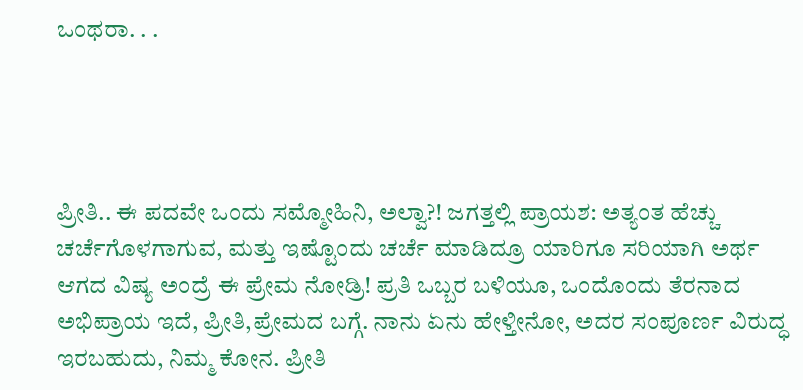ಒಂಥರಾ. . .




ಪ್ರೀತಿ.. ಈ ಪದವೇ ಒಂದು ಸಮ್ಮೋಹಿನಿ, ಅಲ್ವಾ?! ಜಗತ್ತಲ್ಲಿ ಪ್ರಾಯಶ: ಅತ್ಯಂತ ಹೆಚ್ಚು ಚರ್ಚೆಗೊಳಗಾಗುವ, ಮತ್ತು ಇಷ್ಟೊಂದು ಚರ್ಚೆ ಮಾಡಿದ್ರೂ ಯಾರಿಗೂ ಸರಿಯಾಗಿ ಅರ್ಥ ಆಗದ ವಿಷ್ಯ ಅಂದ್ರೆ ಈ ಪ್ರೇಮ ನೋಡ್ರಿ! ಪ್ರತಿ ಒಬ್ಬರ ಬಳಿಯೂ, ಒಂದೊಂದು ತೆರನಾದ ಅಭಿಪ್ರಾಯ ಇದೆ, ಪ್ರೀತಿ,ಪ್ರೇಮದ ಬಗ್ಗೆ. ನಾನು ಏನು ಹೇಳ್ತೀನೋ, ಅದರ ಸಂಪೂರ್ಣ ವಿರುದ್ಧ ಇರಬಹುದು, ನಿಮ್ಮ ಕೋನ. ಪ್ರೀತಿ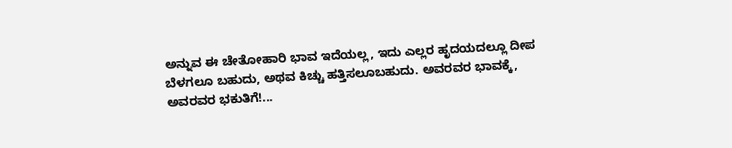ಅನ್ನುವ ಈ ಚೇತೋಹಾರಿ ಭಾವ ಇದೆಯಲ್ಲ, ಇದು ಎಲ್ಲರ ಹೃದಯದಲ್ಲೂ ದೀಪ ಬೆಳಗಲೂ ಬಹುದು, ಅಥವ ಕಿಚ್ಚು ಹತ್ತಿಸಲೂಬಹುದು. ಅವರವರ ಭಾವಕ್ಕೆ, ಅವರವರ ಭಕುತಿಗೆ!...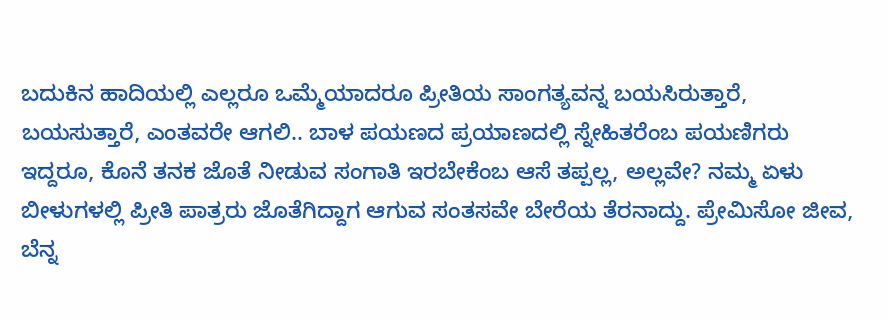ಬದುಕಿನ ಹಾದಿಯಲ್ಲಿ ಎಲ್ಲರೂ ಒಮ್ಮೆಯಾದರೂ ಪ್ರೀತಿಯ ಸಾಂಗತ್ಯವನ್ನ ಬಯಸಿರುತ್ತಾರೆ, ಬಯಸುತ್ತಾರೆ, ಎಂತವರೇ ಆಗಲಿ.. ಬಾಳ ಪಯಣದ ಪ್ರಯಾಣದಲ್ಲಿ ಸ್ನೇಹಿತರೆಂಬ ಪಯಣಿಗರು ಇದ್ದರೂ, ಕೊನೆ ತನಕ ಜೊತೆ ನೀಡುವ ಸಂಗಾತಿ ಇರಬೇಕೆಂಬ ಆಸೆ ತಪ್ಪಲ್ಲ, ಅಲ್ಲವೇ? ನಮ್ಮ ಏಳು ಬೀಳುಗಳಲ್ಲಿ ಪ್ರೀತಿ ಪಾತ್ರರು ಜೊತೆಗಿದ್ದಾಗ ಆಗುವ ಸಂತಸವೇ ಬೇರೆಯ ತೆರನಾದ್ದು. ಪ್ರೇಮಿಸೋ ಜೀವ, ಬೆನ್ನ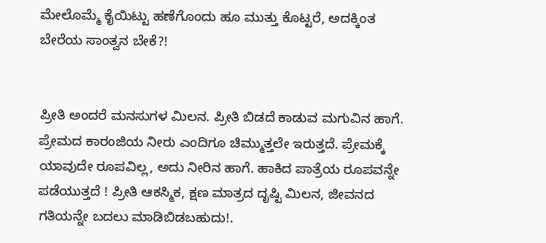ಮೇಲೊಮ್ಮೆ ಕೈಯಿಟ್ಟು ಹಣೆಗೊಂದು ಹೂ ಮುತ್ತು ಕೊಟ್ಟರೆ, ಅದಕ್ಕಿಂತ ಬೇರೆಯ ಸಾಂತ್ವನ ಬೇಕೆ?!


ಪ್ರೀತಿ ಅಂದರೆ ಮನಸುಗಳ ಮಿಲನ. ಪ್ರೀತಿ ಬಿಡದೆ ಕಾಡುವ ಮಗುವಿನ ಹಾಗೆ. ಪ್ರೇಮದ ಕಾರಂಜಿಯ ನೀರು ಎಂದಿಗೂ ಚಿಮ್ಮುತ್ತಲೇ ಇರುತ್ತದೆ. ಪ್ರೇಮಕ್ಕೆ ಯಾವುದೇ ರೂಪವಿಲ್ಲ, ಅದು ನೀರಿನ ಹಾಗೆ. ಹಾಕಿದ ಪಾತ್ರೆಯ ರೂಪವನ್ನೇ ಪಡೆಯುತ್ತದೆ ! ಪ್ರೀತಿ ಆಕಸ್ಮಿಕ, ಕ್ಷಣ ಮಾತ್ರದ ದೃಷ್ಟಿ ಮಿಲನ, ಜೀವನದ ಗತಿಯನ್ನೇ ಬದಲು ಮಾಡಿಬಿಡಬಹುದು!.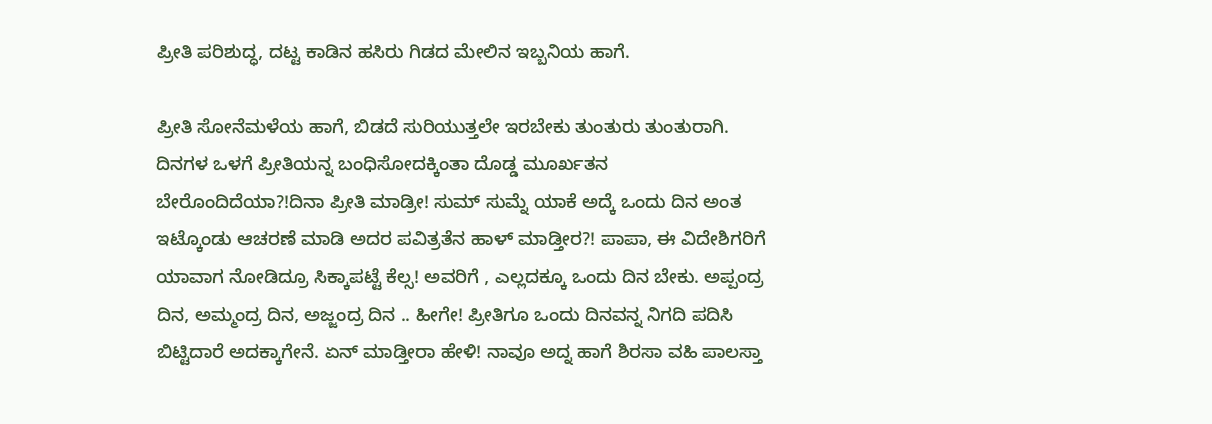ಪ್ರೀತಿ ಪರಿಶುದ್ಧ, ದಟ್ಟ ಕಾಡಿನ ಹಸಿರು ಗಿಡದ ಮೇಲಿನ ಇಬ್ಬನಿಯ ಹಾಗೆ.

ಪ್ರೀತಿ ಸೋನೆಮಳೆಯ ಹಾಗೆ, ಬಿಡದೆ ಸುರಿಯುತ್ತಲೇ ಇರಬೇಕು ತುಂತುರು ತುಂತುರಾಗಿ. ದಿನಗಳ ಒಳಗೆ ಪ್ರೀತಿಯನ್ನ ಬಂಧಿಸೋದಕ್ಕಿಂತಾ ದೊಡ್ಡ ಮೂರ್ಖತನ ಬೇರೊಂದಿದೆಯಾ?!ದಿನಾ ಪ್ರೀತಿ ಮಾಡ್ರೀ! ಸುಮ್ ಸುಮ್ನೆ ಯಾಕೆ ಅದ್ಕೆ ಒಂದು ದಿನ ಅಂತ ಇಟ್ಕೊಂಡು ಆಚರಣೆ ಮಾಡಿ ಅದರ ಪವಿತ್ರತೆನ ಹಾಳ್ ಮಾಡ್ತೀರ?! ಪಾಪಾ, ಈ ವಿದೇಶಿಗರಿಗೆ ಯಾವಾಗ ನೋಡಿದ್ರೂ ಸಿಕ್ಕಾಪಟ್ಟೆ ಕೆಲ್ಸ! ಅವರಿಗೆ , ಎಲ್ಲದಕ್ಕೂ ಒಂದು ದಿನ ಬೇಕು. ಅಪ್ಪಂದ್ರ ದಿನ, ಅಮ್ಮಂದ್ರ ದಿನ, ಅಜ್ಜಂದ್ರ ದಿನ .. ಹೀಗೇ! ಪ್ರೀತಿಗೂ ಒಂದು ದಿನವನ್ನ ನಿಗದಿ ಪದಿಸಿ ಬಿಟ್ಟಿದಾರೆ ಅದಕ್ಕಾಗೇನೆ. ಏನ್ ಮಾಡ್ತೀರಾ ಹೇಳಿ! ನಾವೂ ಅದ್ನ ಹಾಗೆ ಶಿರಸಾ ವಹಿ ಪಾಲಸ್ತಾ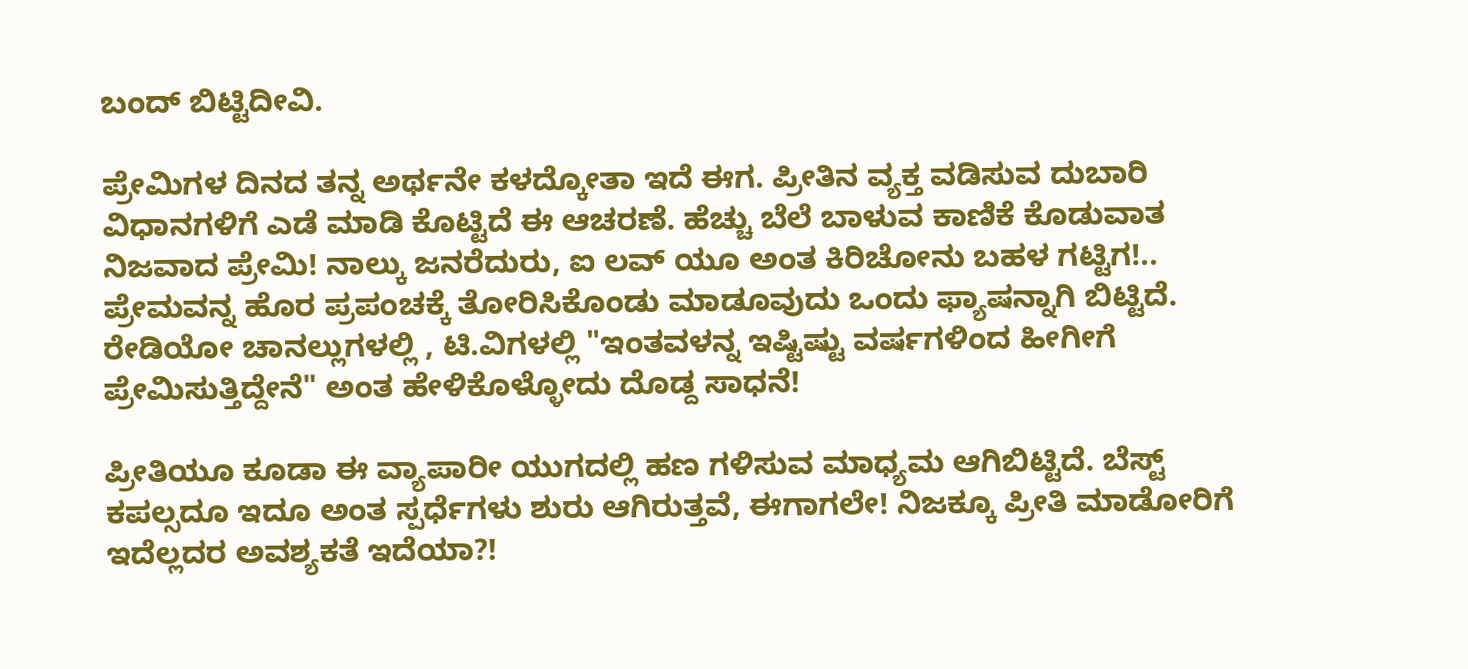ಬಂದ್ ಬಿಟ್ಟಿದೀವಿ.

ಪ್ರೇಮಿಗಳ ದಿನದ ತನ್ನ ಅರ್ಥನೇ ಕಳದ್ಕೋತಾ ಇದೆ ಈಗ. ಪ್ರೀತಿನ ವ್ಯಕ್ತ ವಡಿಸುವ ದುಬಾರಿ ವಿಧಾನಗಳಿಗೆ ಎಡೆ ಮಾಡಿ ಕೊಟ್ಟಿದೆ ಈ ಆಚರಣೆ. ಹೆಚ್ಚು ಬೆಲೆ ಬಾಳುವ ಕಾಣಿಕೆ ಕೊಡುವಾತ ನಿಜವಾದ ಪ್ರೇಮಿ! ನಾಲ್ಕು ಜನರೆದುರು, ಐ ಲವ್ ಯೂ ಅಂತ ಕಿರಿಚೋನು ಬಹಳ ಗಟ್ಟಿಗ!.. ಪ್ರೇಮವನ್ನ ಹೊರ ಪ್ರಪಂಚಕ್ಕೆ ತೋರಿಸಿಕೊಂಡು ಮಾಡೂವುದು ಒಂದು ಫ್ಯಾಷನ್ನಾಗಿ ಬಿಟ್ಟಿದೆ. ರೇಡಿಯೋ ಚಾನಲ್ಲುಗಳಲ್ಲಿ , ಟಿ.ವಿಗಳಲ್ಲಿ "ಇಂತವಳನ್ನ ಇಷ್ಟಿಷ್ಟು ವರ್ಷಗಳಿಂದ ಹೀಗೀಗೆ ಪ್ರೇಮಿಸುತ್ತಿದ್ದೇನೆ" ಅಂತ ಹೇಳಿಕೊಳ್ಳೋದು ದೊಡ್ದ ಸಾಧನೆ!

ಪ್ರೀತಿಯೂ ಕೂಡಾ ಈ ವ್ಯಾಪಾರೀ ಯುಗದಲ್ಲಿ ಹಣ ಗಳಿಸುವ ಮಾಧ್ಯಮ ಆಗಿಬಿಟ್ಟಿದೆ. ಬೆಸ್ಟ್ ಕಪಲ್ಸದೂ ಇದೂ ಅಂತ ಸ್ಪರ್ಧೆಗಳು ಶುರು ಆಗಿರುತ್ತವೆ, ಈಗಾಗಲೇ! ನಿಜಕ್ಕೂ ಪ್ರೀತಿ ಮಾಡೋರಿಗೆ ಇದೆಲ್ಲದರ ಅವಶ್ಯಕತೆ ಇದೆಯಾ?!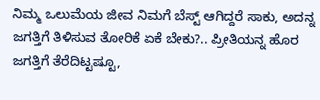ನಿಮ್ಮ ಒಲುಮೆಯ ಜೀವ ನಿಮಗೆ ಬೆಸ್ಟ್ ಆಗಿದ್ದರೆ ಸಾಕು, ಅದನ್ನ ಜಗತ್ತಿಗೆ ತಿಳಿಸುವ ತೋರಿಕೆ ಏಕೆ ಬೇಕು?.. ಪ್ರೀತಿಯನ್ನ ಹೊರ ಜಗತ್ತಿಗೆ ತೆರೆದಿಟ್ಟಷ್ಟೂ,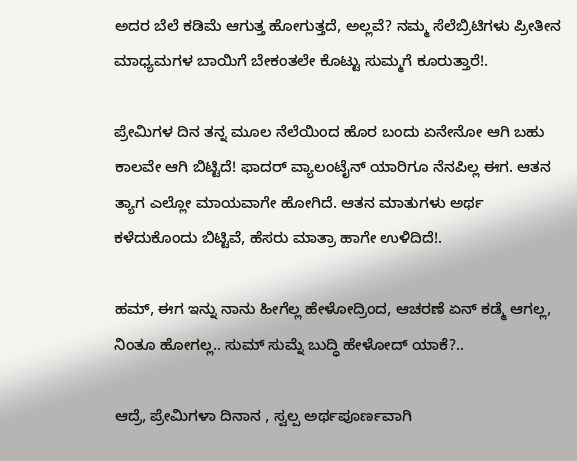ಅದರ ಬೆಲೆ ಕಡಿಮೆ ಆಗುತ್ತ ಹೋಗುತ್ತದೆ, ಅಲ್ಲವೆ? ನಮ್ಮ ಸೆಲೆಬ್ರಿಟಿಗಳು ಪ್ರೀತೀನ ಮಾಧ್ಯಮಗಳ ಬಾಯಿಗೆ ಬೇಕಂತಲೇ ಕೊಟ್ಟು ಸುಮ್ಮಗೆ ಕೂರುತ್ತಾರೆ!.

ಪ್ರೇಮಿಗಳ ದಿನ ತನ್ನ ಮೂಲ ನೆಲೆಯಿಂದ ಹೊರ ಬಂದು ಏನೇನೋ ಆಗಿ ಬಹು ಕಾಲವೇ ಆಗಿ ಬಿಟ್ಟಿದೆ! ಫಾದರ್ ವ್ಯಾಲಂಟೈನ್ ಯಾರಿಗೂ ನೆನಪಿಲ್ಲ ಈಗ. ಆತನ ತ್ಯಾಗ ಎಲ್ಲೋ ಮಾಯವಾಗೇ ಹೋಗಿದೆ. ಆತನ ಮಾತುಗಳು ಅರ್ಥ ಕಳೆದುಕೊಂದು ಬಿಟ್ಟಿವೆ, ಹೆಸರು ಮಾತ್ರಾ ಹಾಗೇ ಉಳಿದಿದೆ!.

ಹಮ್, ಈಗ ಇನ್ನು ನಾನು ಹೀಗೆಲ್ಲ ಹೇಳೋದ್ರಿಂದ, ಆಚರಣೆ ಏನ್ ಕಡ್ಮೆ ಆಗಲ್ಲ, ನಿಂತೂ ಹೋಗಲ್ಲ.. ಸುಮ್ ಸುಮ್ನೆ ಬುದ್ಧಿ ಹೇಳೋದ್ ಯಾಕೆ?..

ಆದ್ರೆ, ಪ್ರೇಮಿಗಳಾ ದಿನಾನ , ಸ್ವಲ್ಪ ಅರ್ಥಪೂರ್ಣವಾಗಿ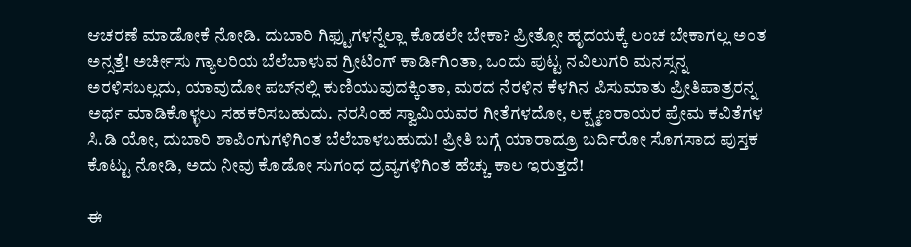ಆಚರಣೆ ಮಾಡೋಕೆ ನೋಡಿ. ದುಬಾರಿ ಗಿಫ್ಟುಗಳನ್ನೆಲ್ಲಾ ಕೊಡಲೇ ಬೇಕಾ? ಪ್ರೀತ್ಸೋ ಹೃದಯಕ್ಕೆ ಲಂಚ ಬೇಕಾಗಲ್ಲ ಅಂತ ಅನ್ಸತ್ತೆ! ಅರ್ಚೀಸು ಗ್ಯಾಲರಿಯ ಬೆಲೆಬಾಳುವ ಗ್ರೀಟಿಂಗ್ ಕಾರ್ಡಿಗಿಂತಾ, ಒಂದು ಪುಟ್ಟ ನವಿಲುಗರಿ ಮನಸ್ಸನ್ನ ಅರಳಿಸಬಲ್ಲದು, ಯಾವುದೋ ಪಬ್‌ನಲ್ಲಿ ಕುಣಿಯುವುದಕ್ಕಿಂತಾ, ಮರದ ನೆರಳಿನ ಕೆಳಗಿನ ಪಿಸುಮಾತು ಪ್ರೀತಿಪಾತ್ರರನ್ನ ಅರ್ಥ ಮಾಡಿಕೊಳ್ಳಲು ಸಹಕರಿಸಬಹುದು. ನರಸಿಂಹ ಸ್ವಾಮಿಯವರ ಗೀತೆಗಳದೋ, ಲಕ್ಷ್ಮಣರಾಯರ ಪ್ರೇಮ ಕವಿತೆಗಳ ಸಿ.ಡಿ ಯೋ, ದುಬಾರಿ ಶಾಪಿಂಗುಗಳಿಗಿಂತ ಬೆಲೆಬಾಳಬಹುದು! ಪ್ರೀತಿ ಬಗ್ಗೆ ಯಾರಾದ್ರೂ ಬರ್ದಿರೋ ಸೊಗಸಾದ ಪುಸ್ತಕ ಕೊಟ್ಟು ನೋಡಿ, ಅದು ನೀವು ಕೊಡೋ ಸುಗಂಧ ದ್ರವ್ಯಗಳಿಗಿಂತ ಹೆಚ್ಚು ಕಾಲ ಇರುತ್ತದೆ!

ಈ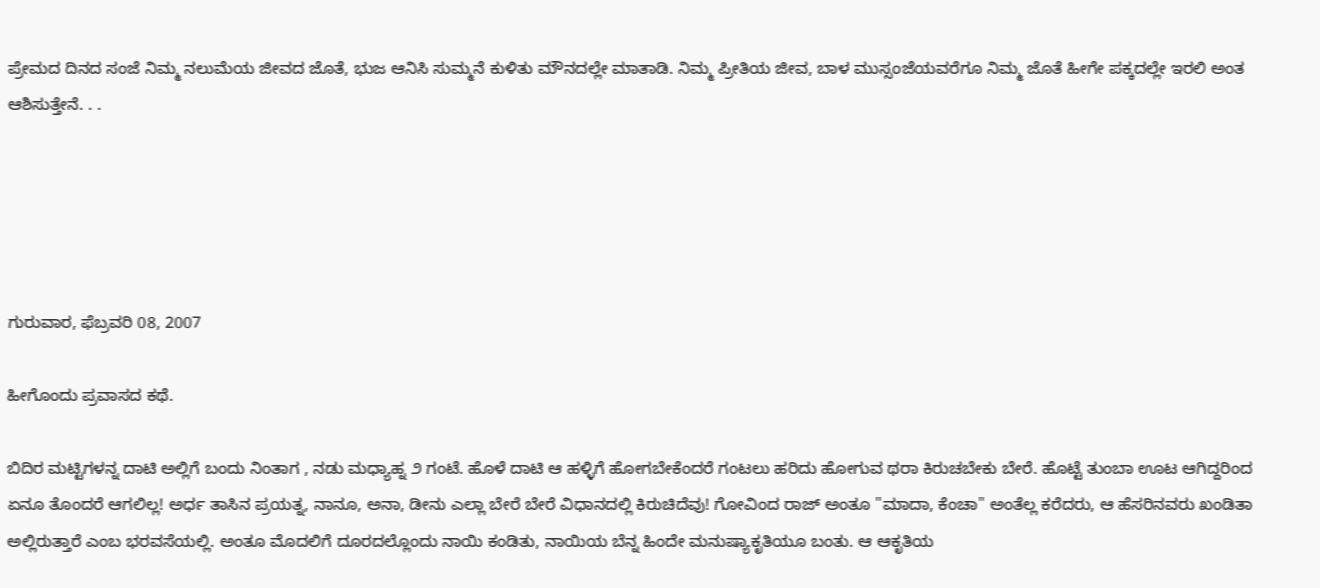ಪ್ರೇಮದ ದಿನದ ಸಂಜೆ ನಿಮ್ಮ ನಲುಮೆಯ ಜೀವದ ಜೊತೆ, ಭುಜ ಆನಿಸಿ ಸುಮ್ಮನೆ ಕುಳಿತು ಮೌನದಲ್ಲೇ ಮಾತಾಡಿ. ನಿಮ್ಮ ಪ್ರೀತಿಯ ಜೀವ, ಬಾಳ ಮುಸ್ಸಂಜೆಯವರೆಗೂ ನಿಮ್ಮ ಜೊತೆ ಹೀಗೇ ಪಕ್ಕದಲ್ಲೇ ಇರಲಿ ಅಂತ ಆಶಿಸುತ್ತೇನೆ. . .





ಗುರುವಾರ, ಫೆಬ್ರವರಿ 08, 2007

ಹೀಗೊಂದು ಪ್ರವಾಸದ ಕಥೆ.

ಬಿದಿರ ಮಟ್ಟಿಗಳನ್ನ ದಾಟಿ ಅಲ್ಲಿಗೆ ಬಂದು ನಿಂತಾಗ , ನಡು ಮಧ್ಯಾಹ್ನ ೨ ಗಂಟೆ. ಹೊಳೆ ದಾಟಿ ಆ ಹಳ್ಳಿಗೆ ಹೋಗಬೇಕೆಂದರೆ ಗಂಟಲು ಹರಿದು ಹೋಗುವ ಥರಾ ಕಿರುಚಬೇಕು ಬೇರೆ. ಹೊಟ್ಟೆ ತುಂಬಾ ಊಟ ಆಗಿದ್ದರಿಂದ ಏನೂ ತೊಂದರೆ ಆಗಲಿಲ್ಲ! ಅರ್ಧ ತಾಸಿನ ಪ್ರಯತ್ನ, ನಾನೂ, ಅನಾ, ಡೀನು ಎಲ್ಲಾ ಬೇರೆ ಬೇರೆ ವಿಧಾನದಲ್ಲಿ ಕಿರುಚಿದೆವು! ಗೋವಿಂದ ರಾಜ್ ಅಂತೂ "ಮಾದಾ, ಕೆಂಚಾ" ಅಂತೆಲ್ಲ ಕರೆದರು, ಆ ಹೆಸರಿನವರು ಖಂಡಿತಾ ಅಲ್ಲಿರುತ್ತಾರೆ ಎಂಬ ಭರವಸೆಯಲ್ಲಿ. ಅಂತೂ ಮೊದಲಿಗೆ ದೂರದಲ್ಲೊಂದು ನಾಯಿ ಕಂಡಿತು, ನಾಯಿಯ ಬೆನ್ನ ಹಿಂದೇ ಮನುಷ್ಯಾಕೃತಿಯೂ ಬಂತು. ಆ ಆಕೃತಿಯ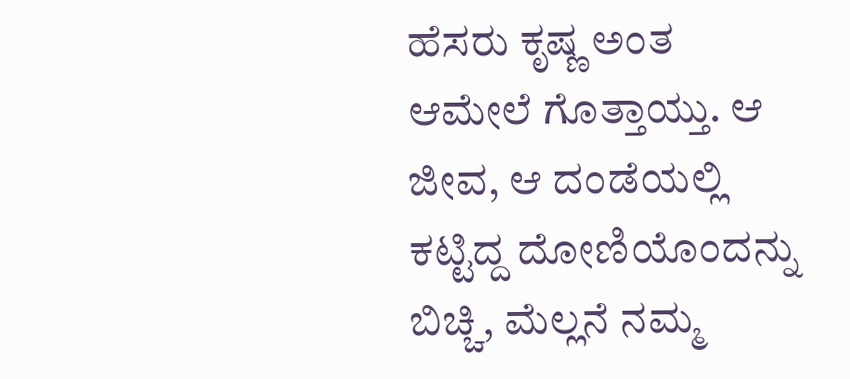ಹೆಸರು ಕೃಷ್ಣ ಅಂತ ಆಮೇಲೆ ಗೊತ್ತಾಯ್ತು. ಆ ಜೀವ, ಆ ದಂಡೆಯಲ್ಲಿ ಕಟ್ಟಿದ್ದ ದೋಣಿಯೊಂದನ್ನು ಬಿಚ್ಚಿ, ಮೆಲ್ಲನೆ ನಮ್ಮ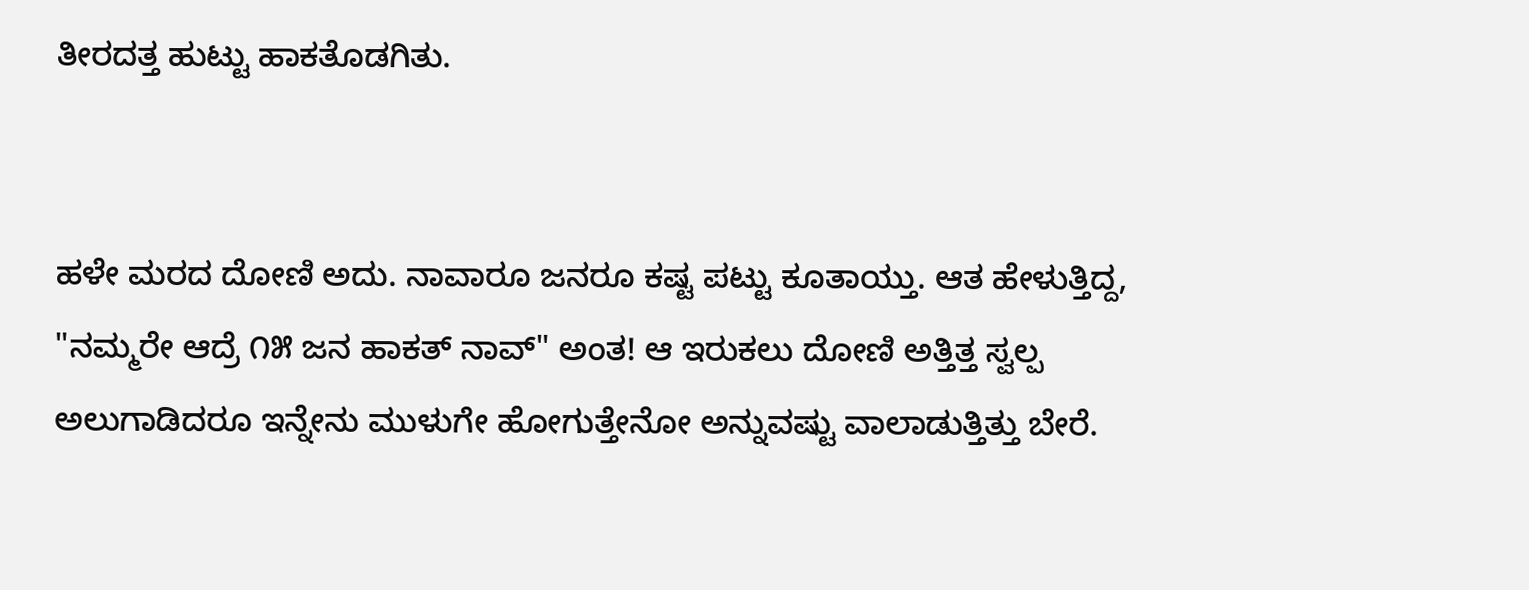ತೀರದತ್ತ ಹುಟ್ಟು ಹಾಕತೊಡಗಿತು.


ಹಳೇ ಮರದ ದೋಣಿ ಅದು. ನಾವಾರೂ ಜನರೂ ಕಷ್ಟ ಪಟ್ಟು ಕೂತಾಯ್ತು. ಆತ ಹೇಳುತ್ತಿದ್ದ, "ನಮ್ಮರೇ ಆದ್ರೆ ೧೫ ಜನ ಹಾಕತ್ ನಾವ್" ಅಂತ! ಆ ಇರುಕಲು ದೋಣಿ ಅತ್ತಿತ್ತ ಸ್ವಲ್ಪ ಅಲುಗಾಡಿದರೂ ಇನ್ನೇನು ಮುಳುಗೇ ಹೋಗುತ್ತೇನೋ ಅನ್ನುವಷ್ಟು ವಾಲಾಡುತ್ತಿತ್ತು ಬೇರೆ.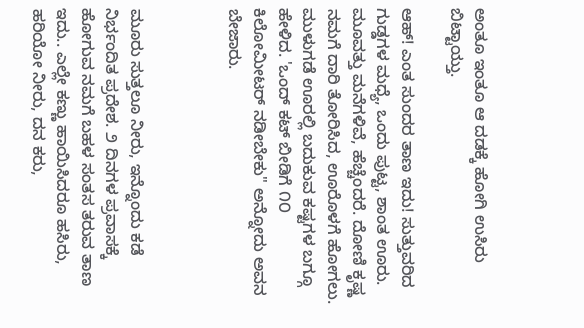ಅಂತೂ ಇಂತೂ ಆ ದಡಕ್ಕೆ ಹೋಗಿ ಉಸಿರು ಬಿಟ್ಟಾಯ್ತು.

ಆಹ್! ಎಂತ ಸುಂದರ ತಾಣ ಇದು! ಸುತ್ತುವರಿದ ಗುಡ್ಡಗಳ ಮಧ್ಯೆ, ಒಂದು ಪುಟ್ಟ, ಶಾಂತ ಊರು. ಮೂವತ್ತು ಮನೆಗಳಿವೆ, ಹೆಚ್ಚೆಂದರೆ. ದೋಣಿ ಕೃಷ್ಣ ನಮಗೆ ದಾರಿ ತೋರಿಸಿದ, ಊರೊಳಗೆ ಹೋಗಲು. ಮುಳುಗಡೆ ಊರಲ್ಲಿ ಬದುಕುವ ಕಷ್ಟಗಳ ಬಗ್ಗೂ ಹೇಳಿದ. 'ಒಂದ್ ಕಟ್ ಬೀಡಿಗೆ ೧೦ ಕಿಲೋಮೀಟರ್ ನಡೀಬೇಕು" ಅನ್ನೋದು ಅವನ ಬೇಜಾರು.



ಮೂರು ಸುತ್ತಲೂ ನೀರು, ಇನ್ನೊಂದು ಕಡೆ ನಿರ್ಭಂದಿತ ಪ್ರದೇಶ. ೨ ದಿನಗಳ ಪ್ರವಾಸಕ್ಕೆ ಹೋಗುವ ನಮಗೆ ಬಹಳ ಸಂತಸ ತರುವ ತಾಣ ಇದು.. ಎಲ್ಲೇ ಕಣ್ಣು ಹಾಯಿಸಿದರೂ ಹಸಿರು, ಹರಿಯೋ ನೀರು, ದನ ಕರು,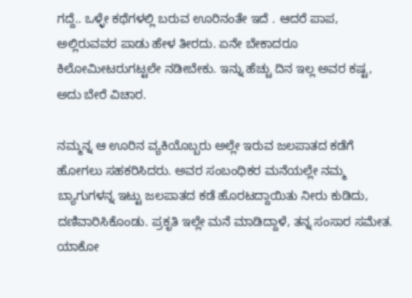ಗದ್ದೆ.. ಒಳ್ಳೇ ಕಥೆಗಳಲ್ಲಿ ಬರುವ ಊರಿನಂತೇ ಇದೆ . ಆದರೆ ಪಾಪ, ಅಲ್ಲಿರುವವರ ಪಾಡು ಹೇಳ ತೀರದು. ಏನೇ ಬೇಕಾದರೂ ಕಿಲೋಮೀಟರುಗಟ್ಟಲೇ ನಡೀಬೇಕು. ಇನ್ನು ಹೆಚ್ಚು ದಿನ ಇಲ್ಲ ಅವರ ಕಷ್ಟ, ಅದು ಬೇರೆ ವಿಚಾರ.

ನಮ್ಮನ್ನ ಆ ಊರಿನ ವ್ಯಕಿಯೊಬ್ಬರು ಅಲ್ಲೇ ಇರುವ ಜಲಪಾತದ ಕಡೆಗೆ ಹೋಗಲು ಸಹಕರಿಸಿದರು. ಅವರ ಸಂಬಂಧಿಕರ ಮನೆಯಲ್ಲೇ ನಮ್ಮ ಬ್ಯಾಗುಗಳನ್ನ ಇಟ್ಟು ಜಲಪಾತದ ಕಡೆ ಹೊರಟದ್ದಾಯಿತು ನೀರು ಕುಡಿದು, ದಣಿವಾರಿಸಿಕೊಂಡು. ಪ್ರಕೃತಿ ಇಲ್ಲೇ ಮನೆ ಮಾಡಿದ್ದಾಳೆ, ತನ್ನ ಸಂಸಾರ ಸಮೇತ. ಯಾಕೋ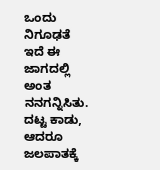ಒಂದು ನಿಗೂಢತೆ ಇದೆ ಈ ಜಾಗದಲ್ಲಿ ಅಂತ ನನಗನ್ನಿಸಿತು. ದಟ್ಟ ಕಾಡು, ಆದರೂ ಜಲಪಾತಕ್ಕೆ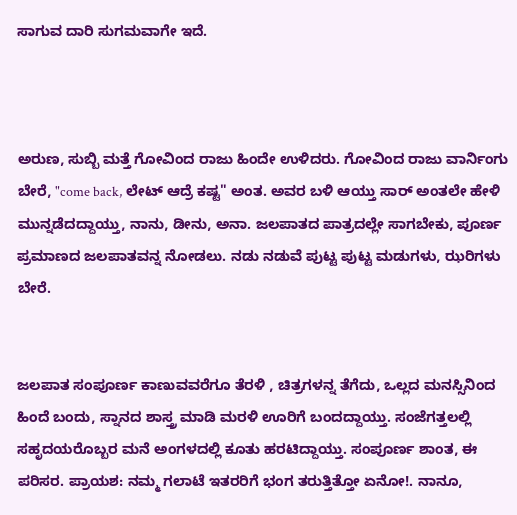ಸಾಗುವ ದಾರಿ ಸುಗಮವಾಗೇ ಇದೆ.



ಅರುಣ, ಸುಬ್ಬಿ ಮತ್ತೆ ಗೋವಿಂದ ರಾಜು ಹಿಂದೇ ಉಳಿದರು. ಗೋವಿಂದ ರಾಜು ವಾರ್ನಿಂಗು ಬೇರೆ, "come back, ಲೇಟ್ ಆದ್ರೆ ಕಷ್ಟ" ಅಂತ. ಅವರ ಬಳಿ ಆಯ್ತು ಸಾರ್ ಅಂತಲೇ ಹೇಳಿ ಮುನ್ನಡೆದದ್ದಾಯ್ತು, ನಾನು, ಡೀನು, ಅನಾ. ಜಲಪಾತದ ಪಾತ್ರದಲ್ಲೇ ಸಾಗಬೇಕು, ಪೂರ್ಣ ಪ್ರಮಾಣದ ಜಲಪಾತವನ್ನ ನೋಡಲು. ನಡು ನಡುವೆ ಪುಟ್ಟ ಪುಟ್ಟ ಮಡುಗಳು, ಝರಿಗಳು ಬೇರೆ.


ಜಲಪಾತ ಸಂಪೂರ್ಣ ಕಾಣುವವರೆಗೂ ತೆರಳಿ , ಚಿತ್ರಗಳನ್ನ ತೆಗೆದು, ಒಲ್ಲದ ಮನಸ್ಸಿನಿಂದ ಹಿಂದೆ ಬಂದು, ಸ್ನಾನದ ಶಾಸ್ತ್ರ ಮಾಡಿ ಮರಳಿ ಊರಿಗೆ ಬಂದದ್ದಾಯ್ತು. ಸಂಜೆಗತ್ತಲಲ್ಲಿ ಸಹೃದಯರೊಬ್ಬರ ಮನೆ ಅಂಗಳದಲ್ಲಿ ಕೂತು ಹರಟಿದ್ದಾಯ್ತು. ಸಂಪೂರ್ಣ ಶಾಂತ, ಈ ಪರಿಸರ. ಪ್ರಾಯಶ: ನಮ್ಮ ಗಲಾಟೆ ಇತರರಿಗೆ ಭಂಗ ತರುತ್ತಿತ್ತೋ ಏನೋ!. ನಾನೂ,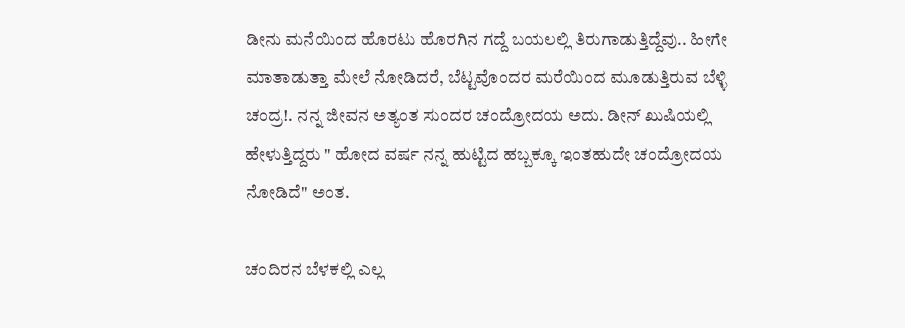ಡೀನು ಮನೆಯಿಂದ ಹೊರಟು ಹೊರಗಿನ ಗದ್ದೆ ಬಯಲಲ್ಲಿ ತಿರುಗಾಡುತ್ತಿದ್ದೆವು.. ಹೀಗೇ ಮಾತಾಡುತ್ತಾ ಮೇಲೆ ನೋಡಿದರೆ, ಬೆಟ್ಟವೊಂದರ ಮರೆಯಿಂದ ಮೂಡುತ್ತಿರುವ ಬೆಳ್ಳಿ ಚಂದ್ರ!. ನನ್ನ ಜೀವನ ಅತ್ಯಂತ ಸುಂದರ ಚಂದ್ರೋದಯ ಅದು. ಡೀನ್ ಖುಷಿಯಲ್ಲಿ ಹೇಳುತ್ತಿದ್ದರು " ಹೋದ ವರ್ಷ ನನ್ನ ಹುಟ್ಟಿದ ಹಬ್ಬಕ್ಕೂ ಇಂತಹುದೇ ಚಂದ್ರೋದಯ ನೋಡಿದೆ" ಅಂತ.

ಚಂದಿರನ ಬೆಳಕಲ್ಲಿ ಎಲ್ಲ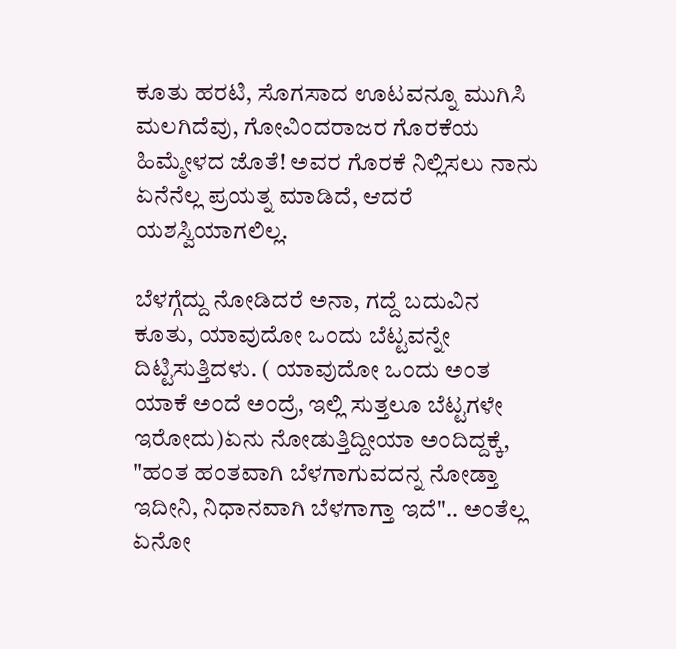ಕೂತು ಹರಟಿ, ಸೊಗಸಾದ ಊಟವನ್ನೂ ಮುಗಿಸಿ ಮಲಗಿದೆವು, ಗೋವಿಂದರಾಜರ ಗೊರಕೆಯ ಹಿಮ್ಮೇಳದ ಜೊತೆ! ಅವರ ಗೊರಕೆ ನಿಲ್ಲಿಸಲು ನಾನು ಏನೆನೆಲ್ಲ ಪ್ರಯತ್ನ ಮಾಡಿದೆ, ಆದರೆ ಯಶಸ್ವಿಯಾಗಲಿಲ್ಲ.

ಬೆಳಗ್ಗೆದ್ದು ನೋಡಿದರೆ ಅನಾ, ಗದ್ದೆ ಬದುವಿನ ಕೂತು, ಯಾವುದೋ ಒಂದು ಬೆಟ್ಟವನ್ನೇ ದಿಟ್ಟಿಸುತ್ತಿದಳು. ( ಯಾವುದೋ ಒಂದು ಅಂತ ಯಾಕೆ ಅಂದೆ ಅಂದ್ರೆ, ಇಲ್ಲಿ ಸುತ್ತಲೂ ಬೆಟ್ಟಗಳೇ ಇರೋದು)ಏನು ನೋಡುತ್ತಿದ್ದೀಯಾ ಅಂದಿದ್ದಕ್ಕೆ, "ಹಂತ ಹಂತವಾಗಿ ಬೆಳಗಾಗುವದನ್ನ ನೋಡ್ತಾ ಇದೀನಿ, ನಿಧಾನವಾಗಿ ಬೆಳಗಾಗ್ತಾ ಇದೆ".. ಅಂತೆಲ್ಲ ಏನೋ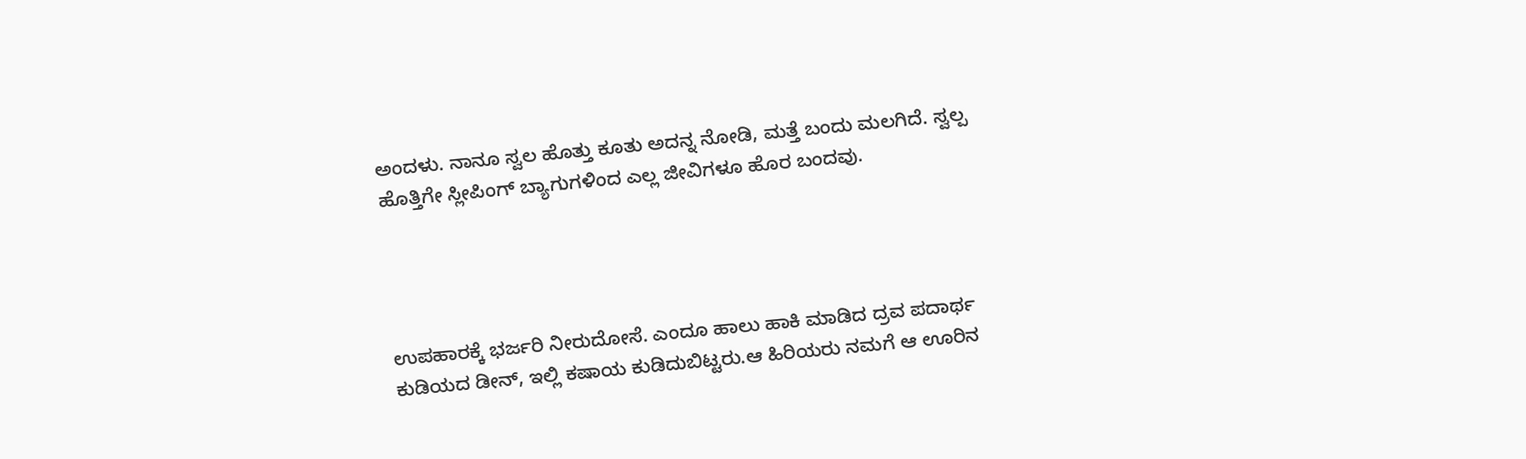ಅಂದಳು. ನಾನೂ ಸ್ವಲ ಹೊತ್ತು ಕೂತು ಅದನ್ನ ನೋಡಿ, ಮತ್ತೆ ಬಂದು ಮಲಗಿದೆ. ಸ್ವಲ್ಪ ಹೊತ್ತಿಗೇ ಸ್ಲೀಪಿಂಗ್ ಬ್ಯಾಗುಗಳಿಂದ ಎಲ್ಲ ಜೀವಿಗಳೂ ಹೊರ ಬಂದವು.




ಉಪಹಾರಕ್ಕೆ ಭರ್ಜರಿ ನೀರುದೋಸೆ. ಎಂದೂ ಹಾಲು ಹಾಕಿ ಮಾಡಿದ ದ್ರವ ಪದಾರ್ಥ ಕುಡಿಯದ ಡೀನ್, ಇಲ್ಲಿ ಕಷಾಯ ಕುಡಿದುಬಿಟ್ಟರು.ಆ ಹಿರಿಯರು ನಮಗೆ ಆ ಊರಿನ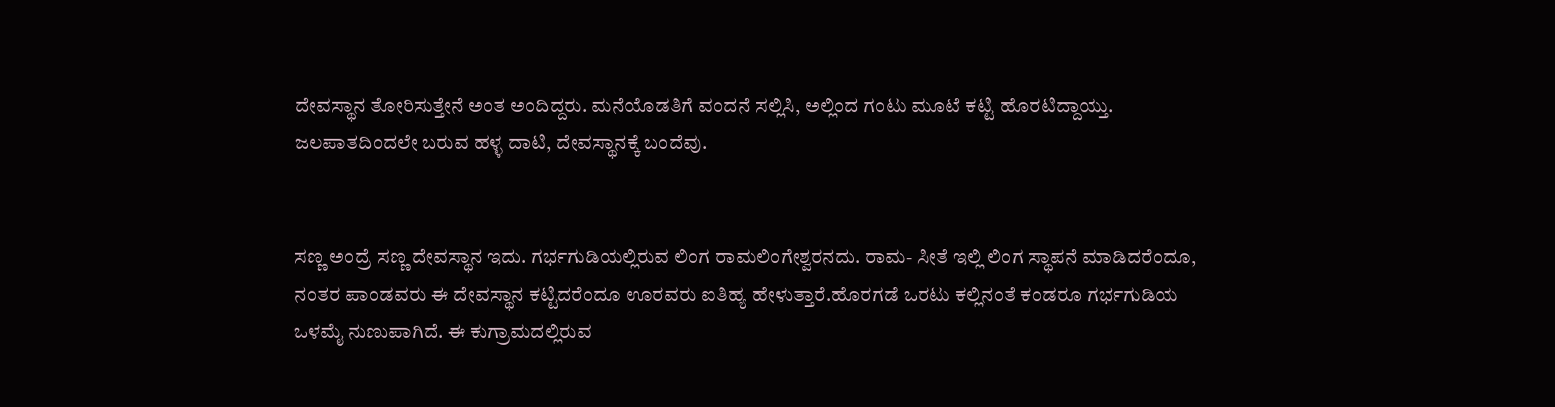ದೇವಸ್ಥಾನ ತೋರಿಸುತ್ತೇನೆ ಅಂತ ಅಂದಿದ್ದರು. ಮನೆಯೊಡತಿಗೆ ವಂದನೆ ಸಲ್ಲಿಸಿ, ಅಲ್ಲಿಂದ ಗಂಟು ಮೂಟೆ ಕಟ್ಟಿ ಹೊರಟಿದ್ದಾಯ್ತು.
ಜಲಪಾತದಿಂದಲೇ ಬರುವ ಹಳ್ಳ ದಾಟಿ, ದೇವಸ್ಥಾನಕ್ಕೆ ಬಂದೆವು.


ಸಣ್ಣ ಅಂದ್ರೆ ಸಣ್ಣ ದೇವಸ್ಥಾನ ಇದು. ಗರ್ಭಗುಡಿಯಲ್ಲಿರುವ ಲಿಂಗ ರಾಮಲಿಂಗೇಶ್ವರನದು. ರಾಮ- ಸೀತೆ ಇಲ್ಲಿ ಲಿಂಗ ಸ್ಥಾಪನೆ ಮಾಡಿದರೆಂದೂ, ನಂತರ ಪಾಂಡವರು ಈ ದೇವಸ್ಥಾನ ಕಟ್ಟಿದರೆಂದೂ ಊರವರು ಐತಿಹ್ಯ ಹೇಳುತ್ತಾರೆ.ಹೊರಗಡೆ ಒರಟು ಕಲ್ಲಿನಂತೆ ಕಂಡರೂ ಗರ್ಭಗುಡಿಯ ಒಳಮೈ ನುಣುಪಾಗಿದೆ. ಈ ಕುಗ್ರಾಮದಲ್ಲಿರುವ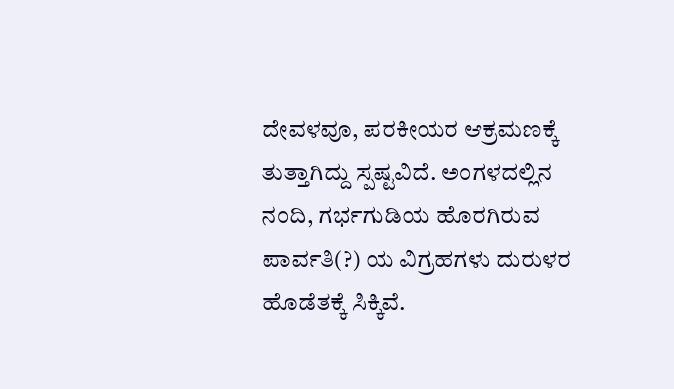ದೇವಳವೂ, ಪರಕೀಯರ ಆಕ್ರಮಣಕ್ಕೆ ತುತ್ತಾಗಿದ್ದು ಸ್ಪಷ್ಟವಿದೆ. ಅಂಗಳದಲ್ಲಿನ ನಂದಿ, ಗರ್ಭಗುಡಿಯ ಹೊರಗಿರುವ ಪಾರ್ವತಿ(?) ಯ ವಿಗ್ರಹಗಳು ದುರುಳರ ಹೊಡೆತಕ್ಕೆ ಸಿಕ್ಕಿವೆ.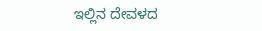ಇಲ್ಲಿನ ದೇವಳದ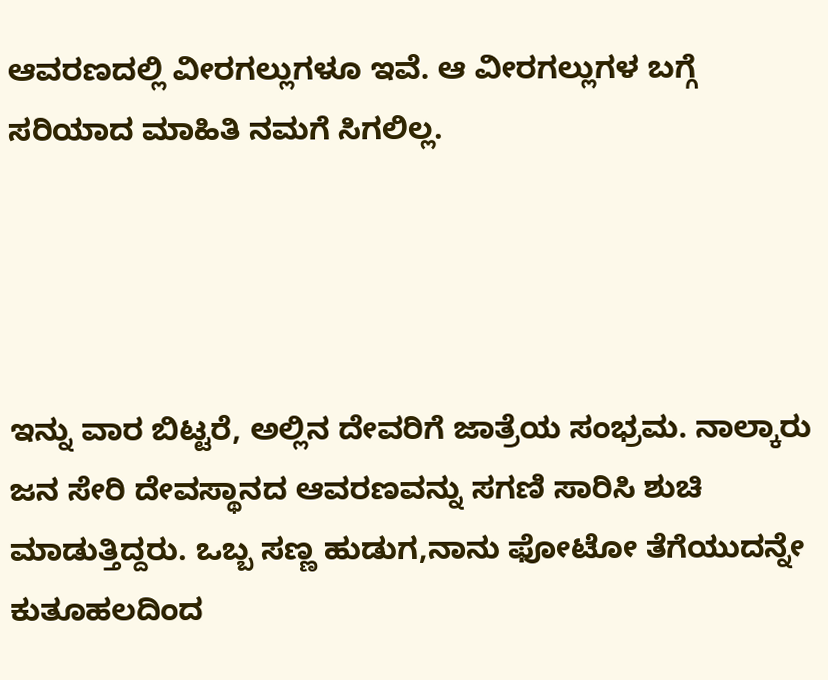ಆವರಣದಲ್ಲಿ ವೀರಗಲ್ಲುಗಳೂ ಇವೆ. ಆ ವೀರಗಲ್ಲುಗಳ ಬಗ್ಗೆ ಸರಿಯಾದ ಮಾಹಿತಿ ನಮಗೆ ಸಿಗಲಿಲ್ಲ.




ಇನ್ನು ವಾರ ಬಿಟ್ಟರೆ, ಅಲ್ಲಿನ ದೇವರಿಗೆ ಜಾತ್ರೆಯ ಸಂಭ್ರಮ. ನಾಲ್ಕಾರು ಜನ ಸೇರಿ ದೇವಸ್ಥಾನದ ಆವರಣವನ್ನು ಸಗಣಿ ಸಾರಿಸಿ ಶುಚಿ ಮಾಡುತ್ತಿದ್ದರು. ಒಬ್ಬ ಸಣ್ಣ ಹುಡುಗ,ನಾನು ಫೋಟೋ ತೆಗೆಯುದನ್ನೇ ಕುತೂಹಲದಿಂದ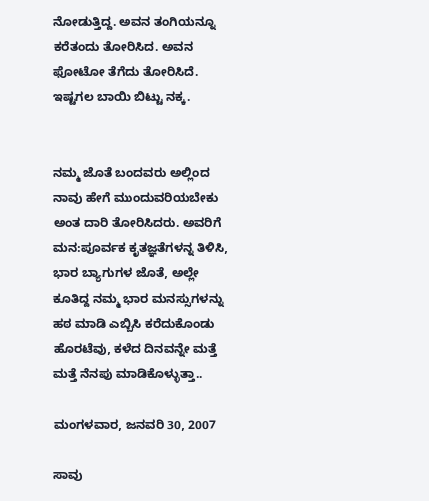ನೋಡುತ್ತಿದ್ದ. ಅವನ ತಂಗಿಯನ್ನೂ ಕರೆತಂದು ತೋರಿಸಿದ. ಅವನ ಫೋಟೋ ತೆಗೆದು ತೋರಿಸಿದೆ. ಇಷ್ಟಗಲ ಬಾಯಿ ಬಿಟ್ಟು ನಕ್ಕ.


ನಮ್ಮ ಜೊತೆ ಬಂದವರು ಅಲ್ಲಿಂದ ನಾವು ಹೇಗೆ ಮುಂದುವರಿಯಬೇಕು ಅಂತ ದಾರಿ ತೋರಿಸಿದರು. ಅವರಿಗೆ ಮನ:ಪೂರ್ವಕ ಕೃತಜ್ಞತೆಗಳನ್ನ ತಿಳಿಸಿ, ಭಾರ ಬ್ಯಾಗುಗಳ ಜೊತೆ, ಅಲ್ಲೇ ಕೂತಿದ್ದ ನಮ್ಮ ಭಾರ ಮನಸ್ಸುಗಳನ್ನು ಹಠ ಮಾಡಿ ಎಬ್ಬಿಸಿ ಕರೆದುಕೊಂಡು ಹೊರಟೆವು, ಕಳೆದ ದಿನವನ್ನೇ ಮತ್ತೆ ಮತ್ತೆ ನೆನಪು ಮಾಡಿಕೊಳ್ಳುತ್ತಾ..

ಮಂಗಳವಾರ, ಜನವರಿ 30, 2007

ಸಾವು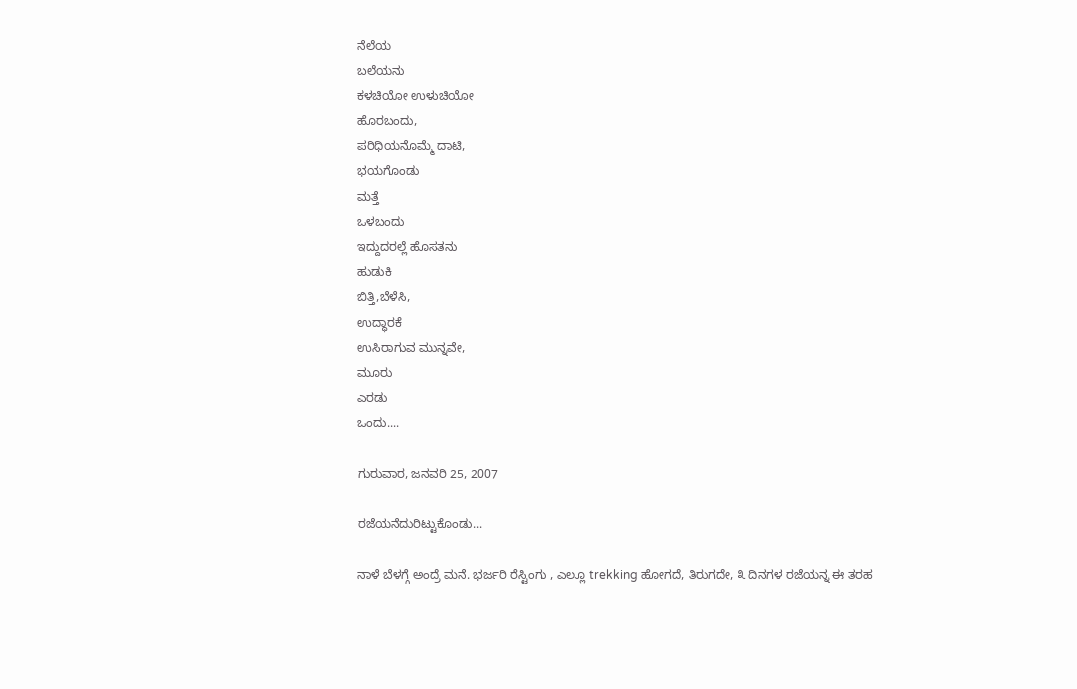ನೆಲೆಯ
ಬಲೆಯನು
ಕಳಚಿಯೋ ಉಳುಚಿಯೋ
ಹೊರಬಂದು,
ಪರಿಧಿಯನೊಮ್ಮೆ ದಾಟಿ,
ಭಯಗೊಂಡು
ಮತ್ತೆ
ಒಳಬಂದು
ಇದ್ದುದರಲ್ಲೆ ಹೊಸತನು
ಹುಡುಕಿ
ಬಿತ್ತಿ,ಬೆಳೆಸಿ,
ಉದ್ಧಾರಕೆ
ಉಸಿರಾಗುವ ಮುನ್ನವೇ,
ಮೂರು
ಎರಡು
ಒಂದು....

ಗುರುವಾರ, ಜನವರಿ 25, 2007

ರಜೆಯನೆದುರಿಟ್ಟುಕೊಂಡು...

ನಾಳೆ ಬೆಳಗ್ಗೆ ಅಂದ್ರೆ ಮನೆ. ಭರ್ಜರಿ ರೆಸ್ಟಿಂಗು , ಎಲ್ಲೂ trekking ಹೋಗದೆ, ತಿರುಗದೇ, ೩ ದಿನಗಳ ರಜೆಯನ್ನ ಈ ತರಹ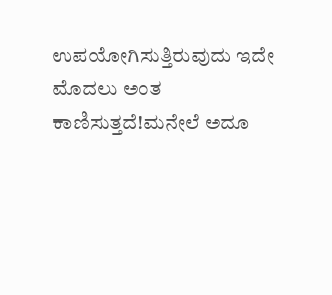ಉಪಯೋಗಿಸುತ್ತಿರುವುದು ಇದೇ ಮೊದಲು ಅಂತ ಕಾಣಿಸುತ್ತದೆ!ಮನೇಲೆ ಅದೂ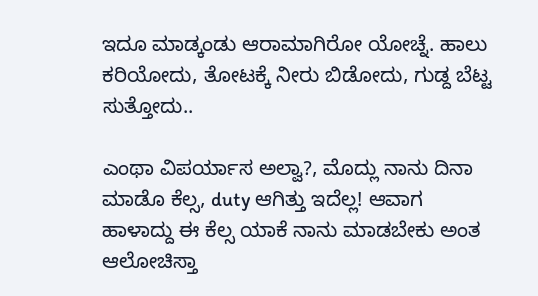ಇದೂ ಮಾಡ್ಕಂಡು ಆರಾಮಾಗಿರೋ ಯೋಚ್ನೆ. ಹಾಲು ಕರಿಯೋದು, ತೋಟಕ್ಕೆ ನೀರು ಬಿಡೋದು, ಗುಡ್ದ ಬೆಟ್ಟ ಸುತ್ತೋದು..

ಎಂಥಾ ವಿಪರ್ಯಾಸ ಅಲ್ವಾ?, ಮೊದ್ಲು ನಾನು ದಿನಾ ಮಾಡೊ ಕೆಲ್ಸ, duty ಆಗಿತ್ತು ಇದೆಲ್ಲ! ಆವಾಗ ಹಾಳಾದ್ದು ಈ ಕೆಲ್ಸ ಯಾಕೆ ನಾನು ಮಾಡಬೇಕು ಅಂತ ಆಲೋಚಿಸ್ತಾ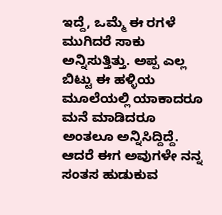ಇದ್ದೆ, ಒಮ್ಮೆ ಈ ರಗಳೆ ಮುಗಿದರೆ ಸಾಕು ಅನ್ನಿಸುತ್ತಿತ್ತು. ಅಪ್ಪ ಎಲ್ಲ ಬಿಟ್ಟು ಈ ಹಳ್ಳಿಯ ಮೂಲೆಯಲ್ಲಿ ಯಾಕಾದರೂ ಮನೆ ಮಾಡಿದರೂ ಅಂತಲೂ ಅನ್ನಿಸಿದ್ದಿದ್ದೆ. ಆದರೆ ಈಗ ಅವುಗಳೇ ನನ್ನ ಸಂತಸ ಹುಡುಕುವ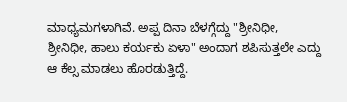ಮಾಧ್ಯಮಗಳಾಗಿವೆ. ಅಪ್ಪ ದಿನಾ ಬೆಳಗ್ಗೆದ್ದು "ಶ್ರೀನಿಧೀ, ಶ್ರೀನಿಧೀ, ಹಾಲು ಕರ್ಯಕು ಏಳಾ" ಅಂದಾಗ ಶಪಿಸುತ್ತಲೇ ಎದ್ದು ಆ ಕೆಲ್ಸ ಮಾಡಲು ಹೊರಡುತ್ತಿದ್ದೆ.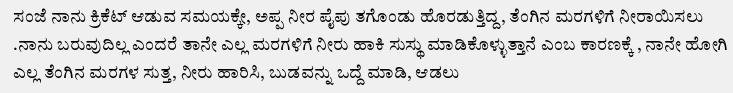ಸಂಜೆ ನಾನು ಕ್ರಿಕೆಟ್ ಆಡುವ ಸಮಯಕ್ಕೇ, ಅಪ್ಪ ನೀರ ಪೈಪು ತಗೊಂಡು ಹೊರಡುತ್ತಿದ್ದ, ತೆಂಗಿನ ಮರಗಳಿಗೆ ನೀರಾಯಿಸಲು .ನಾನು ಬರುವುದಿಲ್ಲ ಎಂದರೆ ತಾನೇ ಎಲ್ಲ ಮರಗಳಿಗೆ ನೀರು ಹಾಕಿ ಸುಸ್ಥು ಮಾಡಿಕೊಳ್ಳುತ್ತಾನೆ ಎಂಬ ಕಾರಣಕ್ಕೆ , ನಾನೇ ಹೋಗಿ ಎಲ್ಲ ತೆಂಗಿನ ಮರಗಳ ಸುತ್ತ, ನೀರು ಹಾರಿಸಿ, ಬುಡವನ್ನು ಒದ್ದೆ ಮಾಡಿ, ಆಡಲು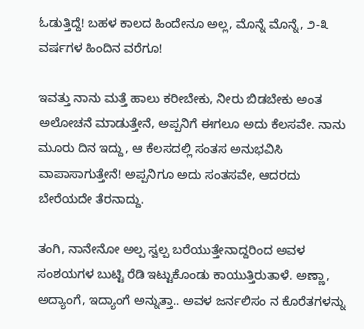ಓಡುತ್ತಿದ್ದೆ! ಬಹಳ ಕಾಲದ ಹಿಂದೇನೂ ಅಲ್ಲ, ಮೊನ್ನೆ ಮೊನ್ನೆ, ೨-೩ ವರ್ಷಗಳ ಹಿಂದಿನ ವರೆಗೂ!

ಇವತ್ತು ನಾನು ಮತ್ತೆ ಹಾಲು ಕರೀಬೇಕು, ನೀರು ಬಿಡಬೇಕು ಅಂತ ಅಲೋಚನೆ ಮಾಡುತ್ತೇನೆ, ಅಪ್ಪನಿಗೆ ಈಗಲೂ ಅದು ಕೆಲಸವೇ. ನಾನು ಮೂರು ದಿನ ಇದ್ದು, ಆ ಕೆಲಸದಲ್ಲಿ ಸಂತಸ ಅನುಭವಿಸಿ ವಾಪಾಸಾಗುತ್ತೇನೆ! ಅಪ್ಪನಿಗೂ ಅದು ಸಂತಸವೇ, ಆದರದು ಬೇರೆಯದೇ ತೆರನಾದ್ದು.

ತಂಗಿ, ನಾನೇನೋ ಅಲ್ಪ ಸ್ವಲ್ಪ ಬರೆಯುತ್ತೇನಾದ್ದರಿಂದ ಅವಳ ಸಂಶಯಗಳ ಬುಟ್ಟಿ ರೆಡಿ ಇಟ್ಟುಕೊಂಡು ಕಾಯುತ್ತಿರುತಾಳೆ. ಅಣ್ಣಾ, ಅದ್ಯಾಂಗೆ, ಇದ್ಯಾಂಗೆ ಅನ್ನುತ್ತಾ.. ಅವಳ ಜರ್ನಲಿಸಂ ನ ಕೊರೆತಗಳನ್ನು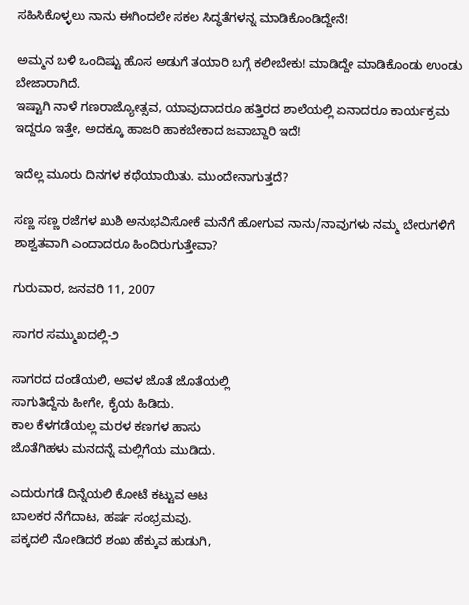ಸಹಿಸಿಕೊಳ್ಳಲು ನಾನು ಈಗಿಂದಲೇ ಸಕಲ ಸಿದ್ಧತೆಗಳನ್ನ ಮಾಡಿಕೊಂಡಿದ್ದೇನೆ!

ಅಮ್ಮನ ಬಳಿ ಒಂದಿಷ್ಟು ಹೊಸ ಅಡುಗೆ ತಯಾರಿ ಬಗ್ಗೆ ಕಲೀಬೇಕು! ಮಾಡಿದ್ದೇ ಮಾಡಿಕೊಂಡು ಉಂಡು ಬೇಜಾರಾಗಿದೆ.
ಇಷ್ಟಾಗಿ ನಾಳೆ ಗಣರಾಜ್ಯೋತ್ಸವ, ಯಾವುದಾದರೂ ಹತ್ತಿರದ ಶಾಲೆಯಲ್ಲಿ ಏನಾದರೂ ಕಾರ್ಯಕ್ರಮ ಇದ್ದರೂ ಇತ್ತೇ, ಅದಕ್ಕೂ ಹಾಜರಿ ಹಾಕಬೇಕಾದ ಜವಾಬ್ದಾರಿ ಇದೆ!

ಇದೆಲ್ಲ ಮೂರು ದಿನಗಳ ಕಥೆಯಾಯಿತು. ಮುಂದೇನಾಗುತ್ತದೆ?

ಸಣ್ಣ ಸಣ್ಣ ರಜೆಗಳ ಖುಶಿ ಅನುಭವಿಸೋಕೆ ಮನೆಗೆ ಹೋಗುವ ನಾನು/ನಾವುಗಳು ನಮ್ಮ ಬೇರುಗಳಿಗೆ ಶಾಶ್ವತವಾಗಿ ಎಂದಾದರೂ ಹಿಂದಿರುಗುತ್ತೇವಾ?

ಗುರುವಾರ, ಜನವರಿ 11, 2007

ಸಾಗರ ಸಮ್ಮುಖದಲ್ಲಿ-೨

ಸಾಗರದ ದಂಡೆಯಲಿ, ಅವಳ ಜೊತೆ ಜೊತೆಯಲ್ಲಿ
ಸಾಗುತಿದ್ದೆನು ಹೀಗೇ, ಕೈಯ ಹಿಡಿದು.
ಕಾಲ ಕೆಳಗಡೆಯಲ್ಲ ಮರಳ ಕಣಗಳ ಹಾಸು
ಜೊತೆಗಿಹಳು ಮನದನ್ನೆ ಮಲ್ಲಿಗೆಯ ಮುಡಿದು.

ಎದುರುಗಡೆ ದಿನ್ನೆಯಲಿ ಕೋಟೆ ಕಟ್ಟುವ ಆಟ
ಬಾಲಕರ ನೆಗೆದಾಟ, ಹರ್ಷ ಸಂಭ್ರಮವು.
ಪಕ್ಕದಲಿ ನೋಡಿದರೆ ಶಂಖ ಹೆಕ್ಕುವ ಹುಡುಗಿ,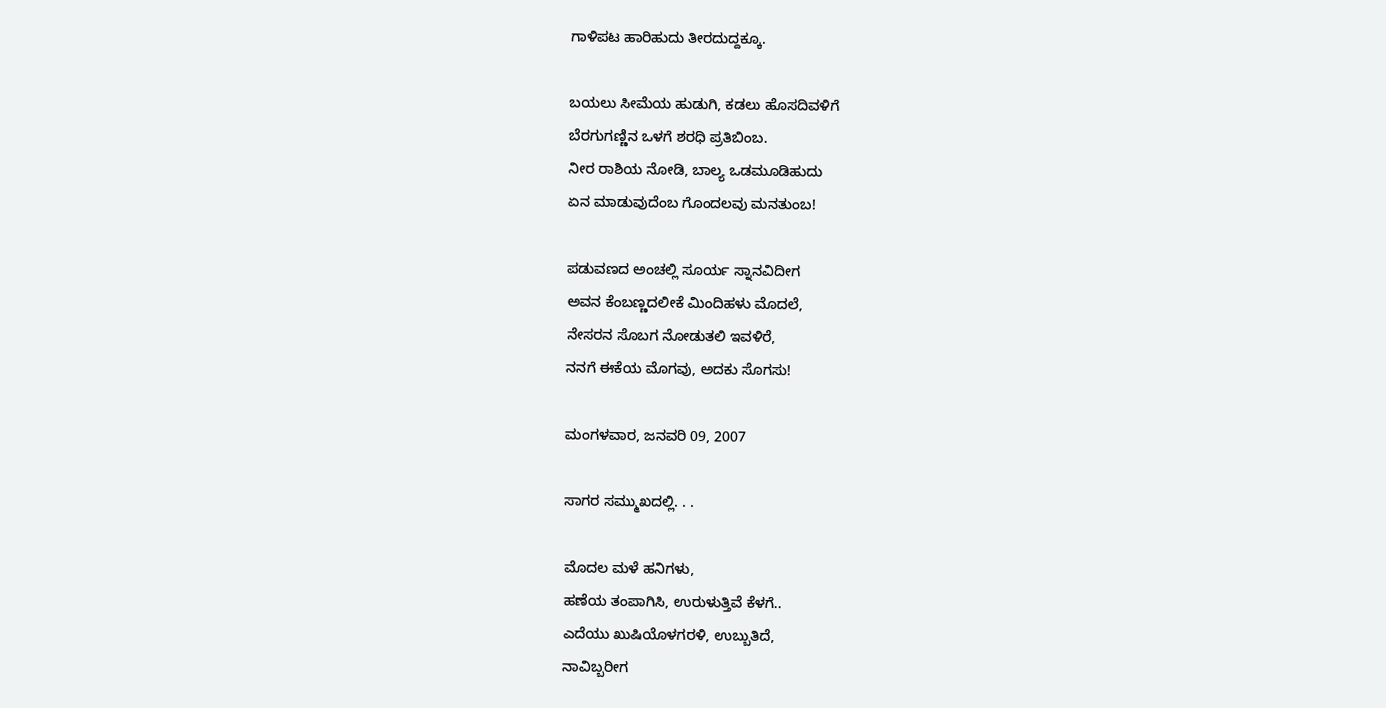ಗಾಳಿಪಟ ಹಾರಿಹುದು ತೀರದುದ್ದಕ್ಕೂ.

ಬಯಲು ಸೀಮೆಯ ಹುಡುಗಿ, ಕಡಲು ಹೊಸದಿವಳಿಗೆ
ಬೆರಗುಗಣ್ಣಿನ ಒಳಗೆ ಶರಧಿ ಪ್ರತಿಬಿಂಬ.
ನೀರ ರಾಶಿಯ ನೋಡಿ, ಬಾಲ್ಯ ಒಡಮೂಡಿಹುದು
ಏನ ಮಾಡುವುದೆಂಬ ಗೊಂದಲವು ಮನತುಂಬ!

ಪಡುವಣದ ಅಂಚಲ್ಲಿ ಸೂರ್ಯ ಸ್ನಾನವಿದೀಗ
ಅವನ ಕೆಂಬಣ್ಣದಲೀಕೆ ಮಿಂದಿಹಳು ಮೊದಲೆ,
ನೇಸರನ ಸೊಬಗ ನೋಡುತಲಿ ಇವಳಿರೆ,
ನನಗೆ ಈಕೆಯ ಮೊಗವು, ಅದಕು ಸೊಗಸು!

ಮಂಗಳವಾರ, ಜನವರಿ 09, 2007

ಸಾಗರ ಸಮ್ಮುಖದಲ್ಲಿ. . .

ಮೊದಲ ಮಳೆ ಹನಿಗಳು,
ಹಣೆಯ ತಂಪಾಗಿಸಿ, ಉರುಳುತ್ತಿವೆ ಕೆಳಗೆ..
ಎದೆಯು ಖುಷಿಯೊಳಗರಳಿ, ಉಬ್ಬುತಿದೆ,
ನಾವಿಬ್ಬರೀಗ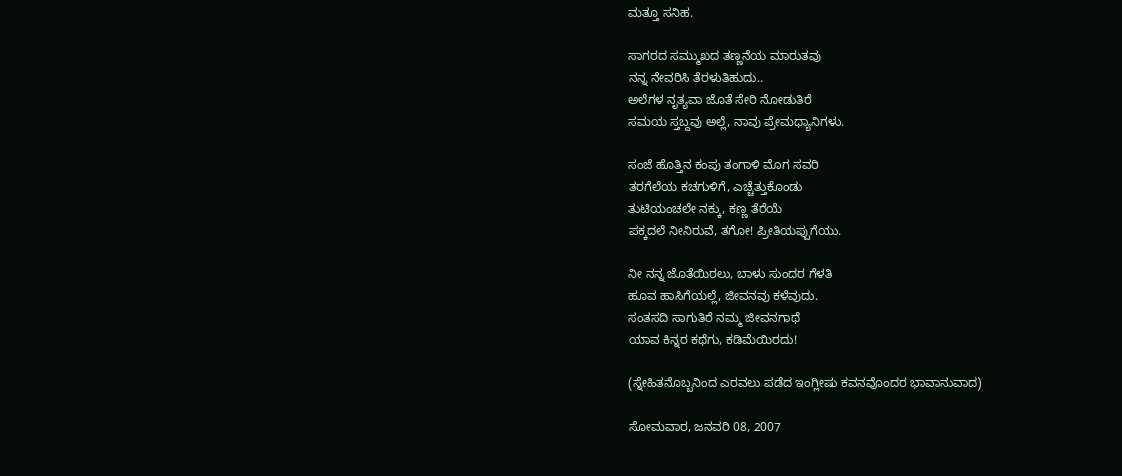ಮತ್ತೂ ಸನಿಹ.

ಸಾಗರದ ಸಮ್ಮುಖದ ತಣ್ಣನೆಯ ಮಾರುತವು
ನನ್ನ ನೇವರಿಸಿ ತೆರಳುತಿಹುದು..
ಅಲೆಗಳ ನೃತ್ಯವಾ ಜೊತೆ ಸೇರಿ ನೋಡುತಿರೆ
ಸಮಯ ಸ್ತಬ್ದವು ಅಲ್ಲೆ, ನಾವು ಪ್ರೇಮಧ್ಯಾನಿಗಳು.

ಸಂಜೆ ಹೊತ್ತಿನ ಕಂಪು ತಂಗಾಳಿ ಮೊಗ ಸವರಿ
ತರಗೆಲೆಯ ಕಚಗುಳಿಗೆ, ಎಚ್ಚೆತ್ತುಕೊಂಡು
ತುಟಿಯಂಚಲೇ ನಕ್ಕು, ಕಣ್ಣ ತೆರೆಯೆ
ಪಕ್ಕದಲೆ ನೀನಿರುವೆ, ತಗೋ! ಪ್ರೀತಿಯಪ್ಪುಗೆಯು.

ನೀ ನನ್ನ ಜೊತೆಯಿರಲು, ಬಾಳು ಸುಂದರ ಗೆಳತಿ
ಹೂವ ಹಾಸಿಗೆಯಲ್ಲೆ, ಜೀವನವು ಕಳೆವುದು.
ಸಂತಸದಿ ಸಾಗುತಿರೆ ನಮ್ಮ ಜೀವನಗಾಥೆ
ಯಾವ ಕಿನ್ನರ ಕಥೆಗು, ಕಡಿಮೆಯಿರದು!

(ಸ್ನೇಹಿತನೊಬ್ಬನಿಂದ ಎರವಲು ಪಡೆದ ಇಂಗ್ಲೀಷು ಕವನವೊಂದರ ಭಾವಾನುವಾದ)

ಸೋಮವಾರ, ಜನವರಿ 08, 2007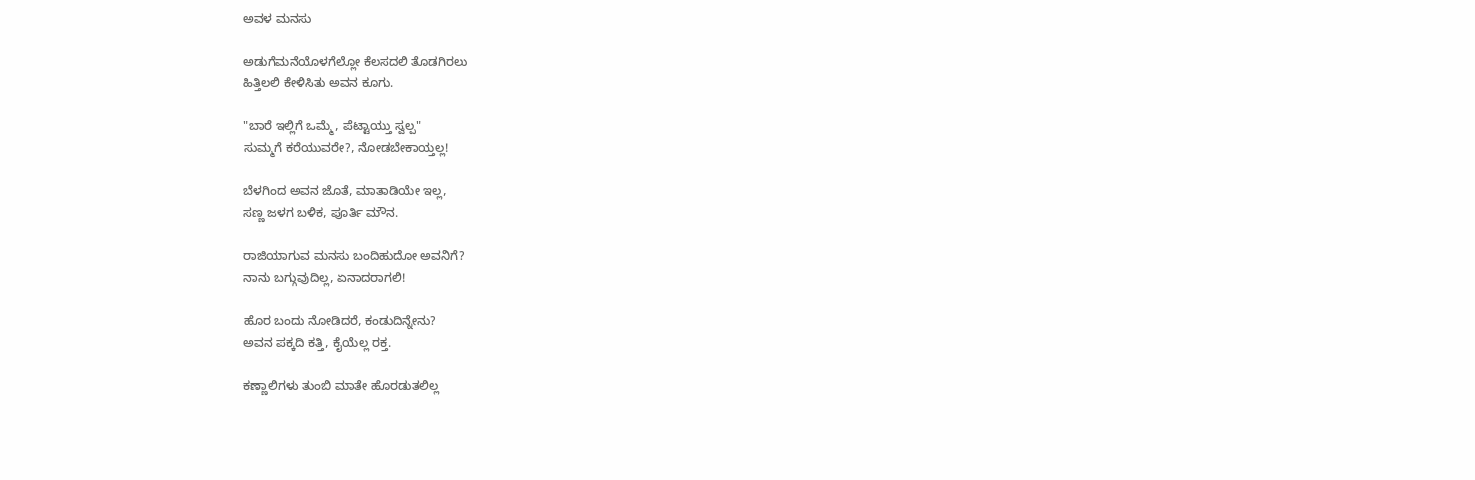ಅವಳ ಮನಸು

ಅಡುಗೆಮನೆಯೊಳಗೆಲ್ಲೋ ಕೆಲಸದಲಿ ತೊಡಗಿರಲು
ಹಿತ್ತಿಲಲಿ ಕೇಳಿಸಿತು ಅವನ ಕೂಗು.

"ಬಾರೆ ಇಲ್ಲಿಗೆ ಒಮ್ಮೆ, ಪೆಟ್ಟಾಯ್ತು ಸ್ವಲ್ಪ"
ಸುಮ್ಮಗೆ ಕರೆಯುವರೇ?, ನೋಡಬೇಕಾಯ್ತಲ್ಲ!

ಬೆಳಗಿಂದ ಅವನ ಜೊತೆ, ಮಾತಾಡಿಯೇ ಇಲ್ಲ,
ಸಣ್ಣ ಜಳಗ ಬಳಿಕ, ಪೂರ್ತಿ ಮೌನ.

ರಾಜಿಯಾಗುವ ಮನಸು ಬಂದಿಹುದೋ ಅವನಿಗೆ?
ನಾನು ಬಗ್ಗುವುದಿಲ್ಲ, ಏನಾದರಾಗಲಿ!

ಹೊರ ಬಂದು ನೋಡಿದರೆ, ಕಂಡುದಿನ್ನೇನು?
ಅವನ ಪಕ್ಕದಿ ಕತ್ತಿ, ಕೈಯೆಲ್ಲ ರಕ್ತ.

ಕಣ್ಣಾಲಿಗಳು ತುಂಬಿ ಮಾತೇ ಹೊರಡುತಲಿಲ್ಲ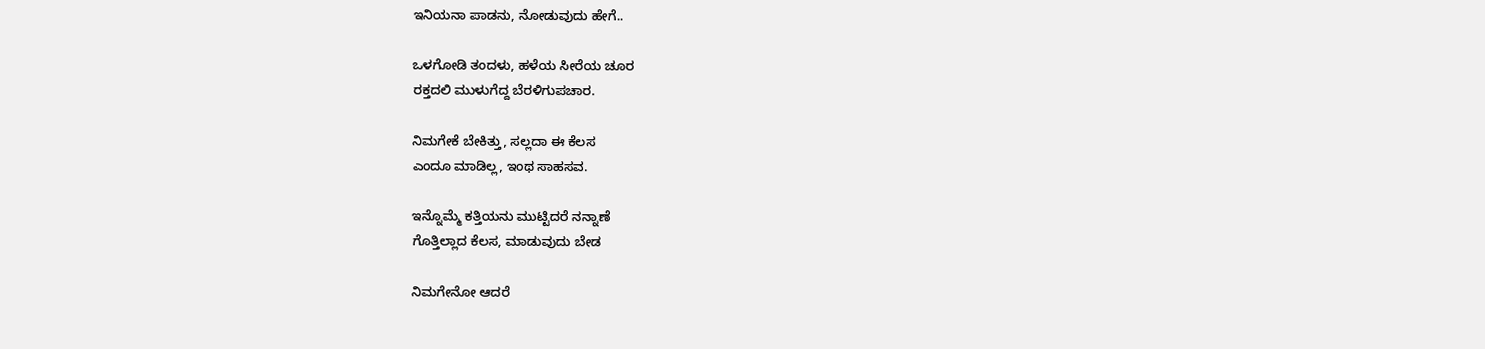ಇನಿಯನಾ ಪಾಡನು, ನೋಡುವುದು ಹೇಗೆ..

ಒಳಗೋಡಿ ತಂದಳು, ಹಳೆಯ ಸೀರೆಯ ಚೂರ
ರಕ್ತದಲಿ ಮುಳುಗೆದ್ದ ಬೆರಳಿಗುಪಚಾರ.

ನಿಮಗೇಕೆ ಬೇಕಿತ್ತು, ಸಲ್ಲದಾ ಈ ಕೆಲಸ
ಎಂದೂ ಮಾಡಿಲ್ಲ, ಇಂಥ ಸಾಹಸವ.

ಇನ್ನೊಮ್ಮೆ ಕತ್ತಿಯನು ಮುಟ್ಟಿದರೆ ನನ್ನಾಣೆ
ಗೊತ್ತಿಲ್ಲಾದ ಕೆಲಸ, ಮಾಡುವುದು ಬೇಡ

ನಿಮಗೇನೋ ಆದರೆ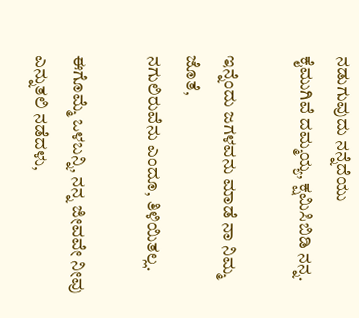ನಡುಗುವುದು ನನ್ನೆದೆಯು
ಕೈಮುಗಿವೆ ದಮ್ಮಯ್ಯ, ಕ್ಷಮಿಸಿಬಿಡಿ ನನ್ನ.

ಇನ್ನೆಂದು ಜಗಳವನು ಮಾಡೆ ನಾ ನಿಮ್ಮ ಜೊತೆ,
ನಗುಲಿರುವೆನು ಎಂದೂ, ತಿಳಿಯಿತಲ್ಲ.

ಈಗೊಮ್ಮೆ ಒಳಬನ್ನಿ, ನನ್ನ ಜೀವವೇ ನೀವು
ಎನ್ನುತಲಿ ನಡೆದಳು,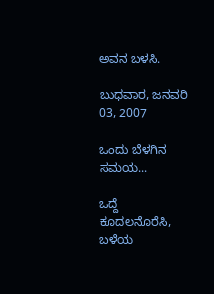ಅವನ ಬಳಸಿ.

ಬುಧವಾರ, ಜನವರಿ 03, 2007

ಒಂದು ಬೆಳಗಿನ ಸಮಯ...

ಒದ್ದೆ ಕೂದಲನೊರೆಸಿ, ಬಳೆಯ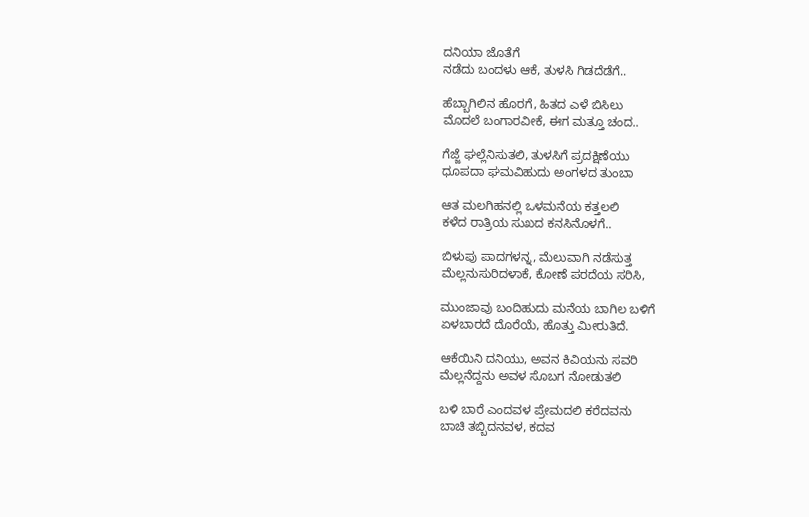ದನಿಯಾ ಜೊತೆಗೆ
ನಡೆದು ಬಂದಳು ಆಕೆ, ತುಳಸಿ ಗಿಡದೆಡೆಗೆ..

ಹೆಬ್ಬಾಗಿಲಿನ ಹೊರಗೆ, ಹಿತದ ಎಳೆ ಬಿಸಿಲು
ಮೊದಲೆ ಬಂಗಾರವೀಕೆ, ಈಗ ಮತ್ತೂ ಚಂದ..

ಗೆಜ್ಜೆ ಘಲ್ಲೆನಿಸುತಲಿ, ತುಳಸಿಗೆ ಪ್ರದಕ್ಷಿಣೆಯು
ಧೂಪದಾ ಘಮವಿಹುದು ಅಂಗಳದ ತುಂಬಾ

ಆತ ಮಲಗಿಹನಲ್ಲಿ ಒಳಮನೆಯ ಕತ್ತಲಲಿ
ಕಳೆದ ರಾತ್ರಿಯ ಸುಖದ ಕನಸಿನೊಳಗೆ..

ಬಿಳುಪು ಪಾದಗಳನ್ನ, ಮೆಲುವಾಗಿ ನಡೆಸುತ್ತ
ಮೆಲ್ಲನುಸುರಿದಳಾಕೆ, ಕೋಣೆ ಪರದೆಯ ಸರಿಸಿ,

ಮುಂಜಾವು ಬಂದಿಹುದು ಮನೆಯ ಬಾಗಿಲ ಬಳಿಗೆ
ಏಳಬಾರದೆ ದೊರೆಯೆ, ಹೊತ್ತು ಮೀರುತಿದೆ.

ಆಕೆಯಿನಿ ದನಿಯು, ಅವನ ಕಿವಿಯನು ಸವರಿ
ಮೆಲ್ಲನೆದ್ದನು ಅವಳ ಸೊಬಗ ನೋಡುತಲಿ

ಬಳಿ ಬಾರೆ ಎಂದವಳ ಪ್ರೇಮದಲಿ ಕರೆದವನು
ಬಾಚಿ ತಬ್ಬಿದನವಳ, ಕದವ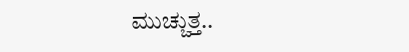ಮುಚ್ಚುತ್ತ..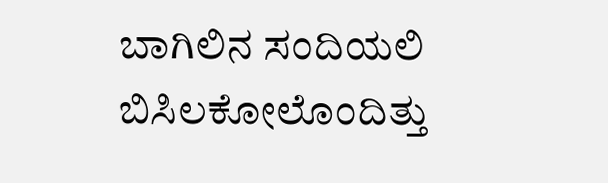ಬಾಗಿಲಿನ ಸಂದಿಯಲಿ ಬಿಸಿಲಕೋಲೊಂದಿತ್ತು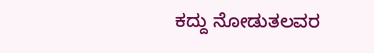ಕದ್ದು ನೋಡುತಲವರ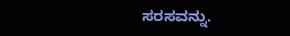ಸರಸವನ್ನು.